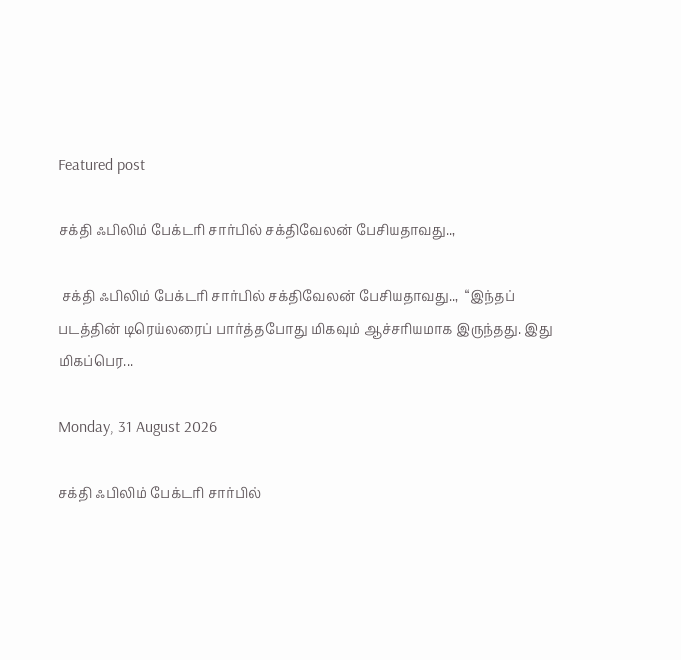Featured post

சக்தி ஃபிலிம் பேக்டரி சார்பில் சக்திவேலன் பேசியதாவது..,

 சக்தி ஃபிலிம் பேக்டரி சார்பில் சக்திவேலன் பேசியதாவது..,  “இந்தப் படத்தின் டிரெய்லரைப் பார்த்தபோது மிகவும் ஆச்சரியமாக இருந்தது. இது மிகப்பெர...

Monday, 31 August 2026

சக்தி ஃபிலிம் பேக்டரி சார்பில்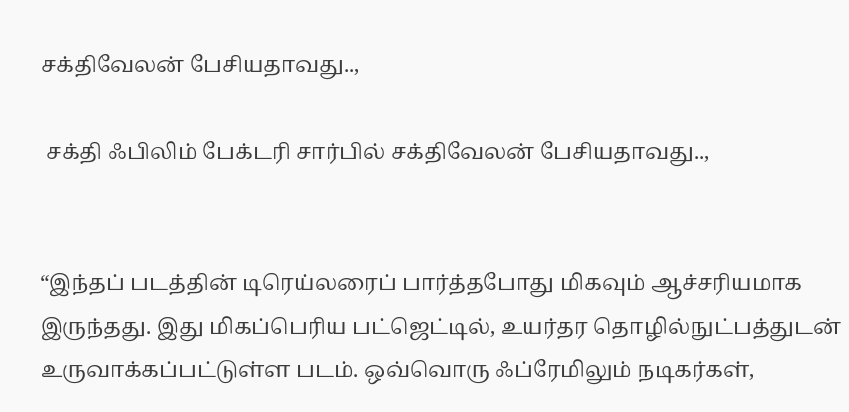சக்திவேலன் பேசியதாவது..,

 சக்தி ஃபிலிம் பேக்டரி சார்பில் சக்திவேலன் பேசியதாவது..,


“இந்தப் படத்தின் டிரெய்லரைப் பார்த்தபோது மிகவும் ஆச்சரியமாக இருந்தது. இது மிகப்பெரிய பட்ஜெட்டில், உயர்தர தொழில்நுட்பத்துடன் உருவாக்கப்பட்டுள்ள படம். ஒவ்வொரு ஃப்ரேமிலும் நடிகர்கள்,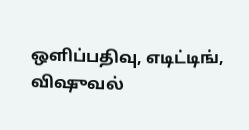ஒளிப்பதிவு, எடிட்டிங், விஷுவல்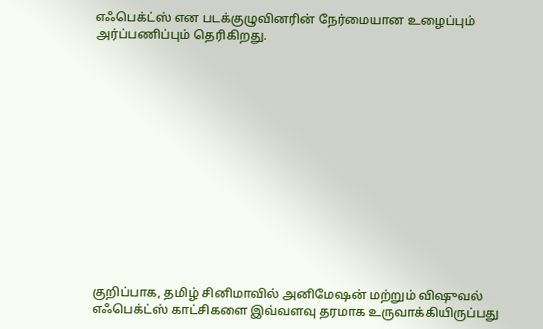எஃபெக்ட்ஸ் என படக்குழுவினரின் நேர்மையான உழைப்பும் அர்ப்பணிப்பும் தெரிகிறது.














குறிப்பாக, தமிழ் சினிமாவில் அனிமேஷன் மற்றும் விஷுவல் எஃபெக்ட்ஸ் காட்சிகளை இவ்வளவு தரமாக உருவாக்கியிருப்பது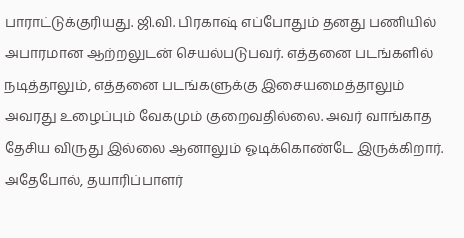பாராட்டுக்குரியது. ஜி.வி. பிரகாஷ் எப்போதும் தனது பணியில் அபாரமான ஆற்றலுடன் செயல்படுபவர். எத்தனை படங்களில் நடித்தாலும், எத்தனை படங்களுக்கு இசையமைத்தாலும் அவரது உழைப்பும் வேகமும் குறைவதில்லை. அவர் வாங்காத தேசிய விருது இல்லை ஆனாலும் ஓடிக்கொண்டே இருக்கிறார்.  அதேபோல், தயாரிப்பாளர்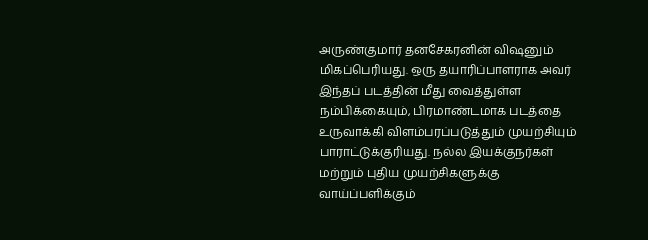அருண்குமார் தனசேகரனின் விஷனும் மிகப்பெரியது. ஒரு தயாரிப்பாளராக அவர் இந்தப் படத்தின் மீது வைத்துள்ள நம்பிக்கையும், பிரமாண்டமாக படத்தை உருவாக்கி விளம்பரப்படுத்தும் முயற்சியும் பாராட்டுக்குரியது. நல்ல இயக்குநர்கள் மற்றும் புதிய முயற்சிகளுக்கு வாய்ப்பளிக்கும்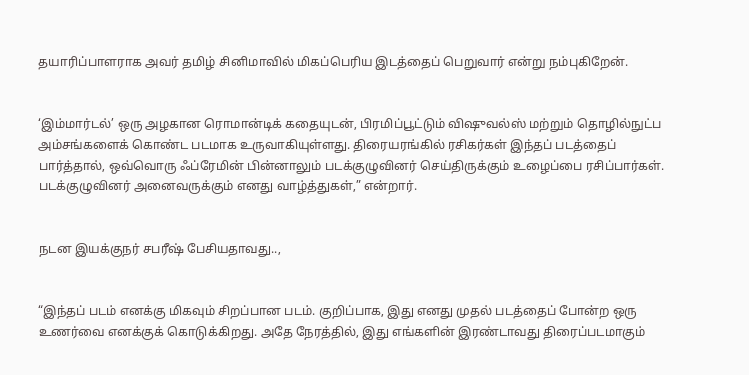தயாரிப்பாளராக அவர் தமிழ் சினிமாவில் மிகப்பெரிய இடத்தைப் பெறுவார் என்று நம்புகிறேன்.


‘இம்மார்டல்’ ஒரு அழகான ரொமான்டிக் கதையுடன், பிரமிப்பூட்டும் விஷுவல்ஸ் மற்றும் தொழில்நுட்ப அம்சங்களைக் கொண்ட படமாக உருவாகியுள்ளது. திரையரங்கில் ரசிகர்கள் இந்தப் படத்தைப் பார்த்தால், ஒவ்வொரு ஃப்ரேமின் பின்னாலும் படக்குழுவினர் செய்திருக்கும் உழைப்பை ரசிப்பார்கள். படக்குழுவினர் அனைவருக்கும் எனது வாழ்த்துகள்,” என்றார்.


நடன இயக்குநர் சபரீஷ் பேசியதாவது..,


“இந்தப் படம் எனக்கு மிகவும் சிறப்பான படம். குறிப்பாக, இது எனது முதல் படத்தைப் போன்ற ஒரு உணர்வை எனக்குக் கொடுக்கிறது. அதே நேரத்தில், இது எங்களின் இரண்டாவது திரைப்படமாகும்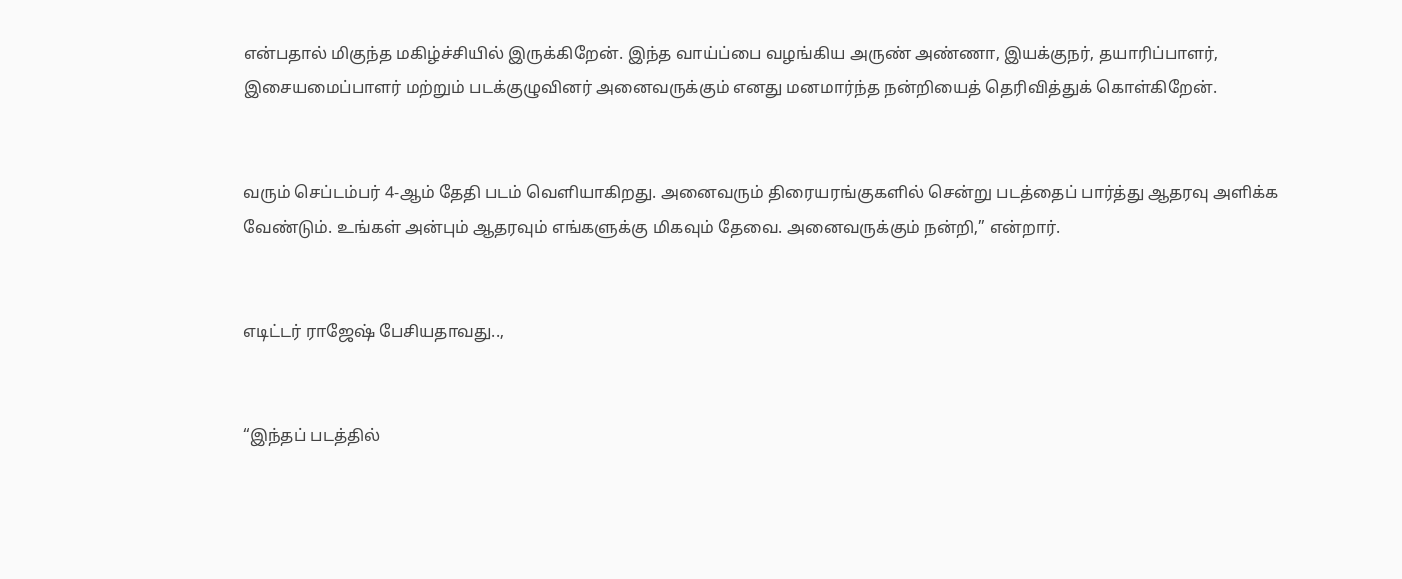என்பதால் மிகுந்த மகிழ்ச்சியில் இருக்கிறேன். இந்த வாய்ப்பை வழங்கிய அருண் அண்ணா, இயக்குநர், தயாரிப்பாளர், இசையமைப்பாளர் மற்றும் படக்குழுவினர் அனைவருக்கும் எனது மனமார்ந்த நன்றியைத் தெரிவித்துக் கொள்கிறேன்.


வரும் செப்டம்பர் 4-ஆம் தேதி படம் வெளியாகிறது. அனைவரும் திரையரங்குகளில் சென்று படத்தைப் பார்த்து ஆதரவு அளிக்க வேண்டும். உங்கள் அன்பும் ஆதரவும் எங்களுக்கு மிகவும் தேவை. அனைவருக்கும் நன்றி,” என்றார்.


எடிட்டர் ராஜேஷ் பேசியதாவது..,


“இந்தப் படத்தில்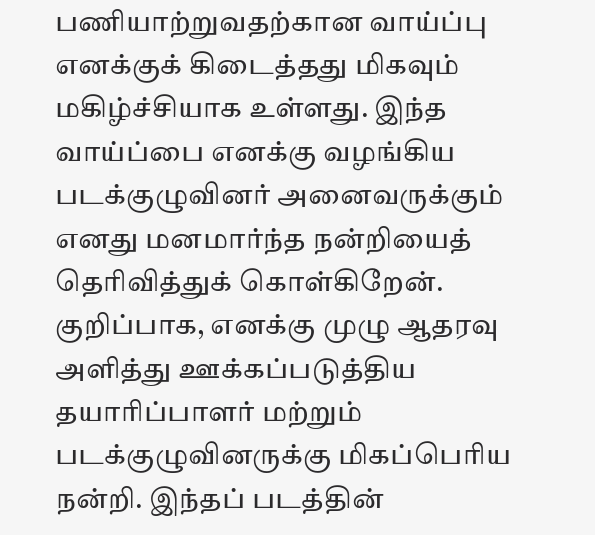பணியாற்றுவதற்கான வாய்ப்பு எனக்குக் கிடைத்தது மிகவும் மகிழ்ச்சியாக உள்ளது. இந்த வாய்ப்பை எனக்கு வழங்கிய படக்குழுவினர் அனைவருக்கும் எனது மனமார்ந்த நன்றியைத் தெரிவித்துக் கொள்கிறேன். குறிப்பாக, எனக்கு முழு ஆதரவு அளித்து ஊக்கப்படுத்திய தயாரிப்பாளர் மற்றும் படக்குழுவினருக்கு மிகப்பெரிய நன்றி. இந்தப் படத்தின்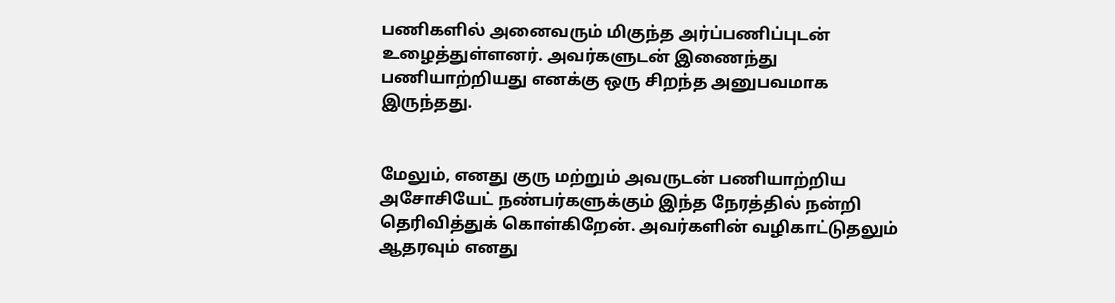பணிகளில் அனைவரும் மிகுந்த அர்ப்பணிப்புடன் உழைத்துள்ளனர். அவர்களுடன் இணைந்து பணியாற்றியது எனக்கு ஒரு சிறந்த அனுபவமாக இருந்தது.


மேலும், எனது குரு மற்றும் அவருடன் பணியாற்றிய அசோசியேட் நண்பர்களுக்கும் இந்த நேரத்தில் நன்றி தெரிவித்துக் கொள்கிறேன். அவர்களின் வழிகாட்டுதலும் ஆதரவும் எனது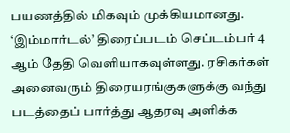பயணத்தில் மிகவும் முக்கியமானது. ‘இம்மார்டல்’ திரைப்படம் செப்டம்பர் 4 ஆம் தேதி வெளியாகவுள்ளது. ரசிகர்கள் அனைவரும் திரையரங்குகளுக்கு வந்து படத்தைப் பார்த்து ஆதரவு அளிக்க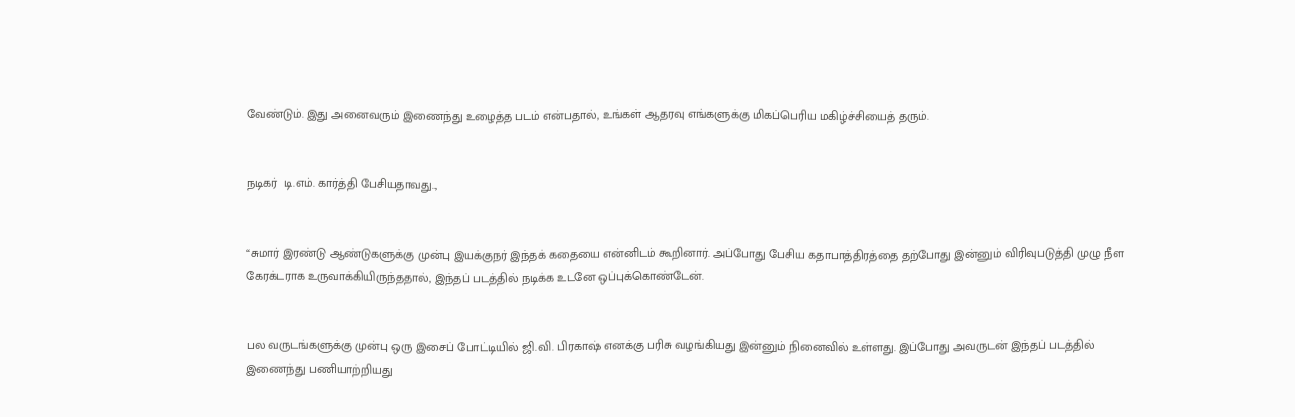வேண்டும். இது அனைவரும் இணைந்து உழைத்த படம் என்பதால், உங்கள் ஆதரவு எங்களுக்கு மிகப்பெரிய மகிழ்ச்சியைத் தரும்.


நடிகர்  டி.எம். கார்த்தி பேசியதாவது..,


“சுமார் இரண்டு ஆண்டுகளுக்கு முன்பு இயக்குநர் இந்தக் கதையை என்னிடம் கூறினார். அப்போது பேசிய கதாபாத்திரத்தை தற்போது இன்னும் விரிவுபடுத்தி முழு நீள கேரக்டராக உருவாக்கியிருந்ததால், இந்தப் படத்தில் நடிக்க உடனே ஒப்புக்கொண்டேன்.


பல வருடங்களுக்கு முன்பு ஒரு இசைப் போட்டியில் ஜி.வி. பிரகாஷ் எனக்கு பரிசு வழங்கியது இன்னும் நினைவில் உள்ளது. இப்போது அவருடன் இந்தப் படத்தில் இணைந்து பணியாற்றியது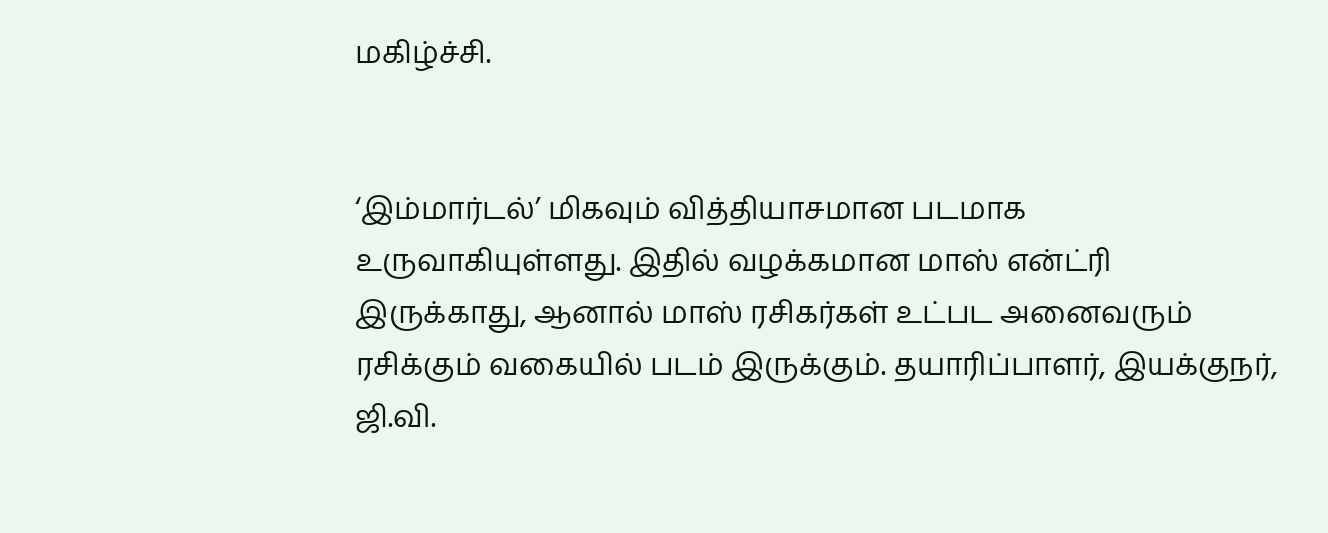மகிழ்ச்சி.


‘இம்மார்டல்’ மிகவும் வித்தியாசமான படமாக உருவாகியுள்ளது. இதில் வழக்கமான மாஸ் என்ட்ரி இருக்காது, ஆனால் மாஸ் ரசிகர்கள் உட்பட அனைவரும் ரசிக்கும் வகையில் படம் இருக்கும். தயாரிப்பாளர், இயக்குநர், ஜி.வி.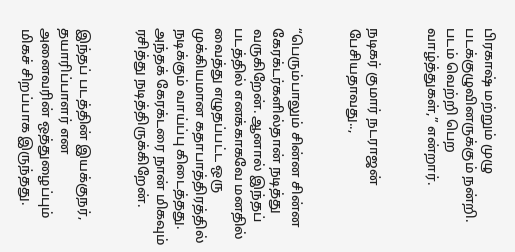பிரகாஷ் மற்றும் முழு படக்குழுவினருக்கும் நன்றி. படம் வெற்றி பெற வாழ்த்துகள்,” என்றார்.


நடிகர் குமார் நடராஜன் பேசியதாவது..,


“பெரும்பாலும் சின்ன சின்ன கேரக்டர்களில்தான் நடித்து வருகிறேன். ஆனால் இந்தப் படத்தில் எனக்காகவே மனதில் வைத்து எழுதப்பட்ட ஒரு முக்கியமான கதாபாத்திரத்தில் நடிக்கும் வாய்ப்பு கிடைத்தது. அந்தக் கேரக்டரை நான் மிகவும் ரசித்து நடித்திருக்கிறேன்.


இந்தப் படத்தின் இயக்குநர், தயாரிப்பாளர் என அனைவரின் ஒத்துழைப்பும் மிகச் சிறப்பாக இருந்தது.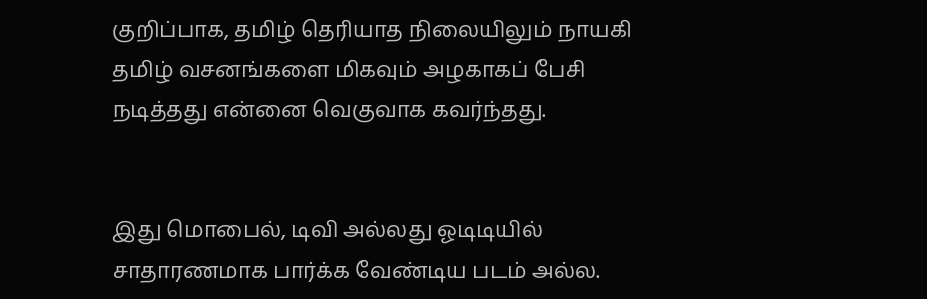குறிப்பாக, தமிழ் தெரியாத நிலையிலும் நாயகி தமிழ் வசனங்களை மிகவும் அழகாகப் பேசி நடித்தது என்னை வெகுவாக கவர்ந்தது.


இது மொபைல், டிவி அல்லது ஓடிடியில் சாதாரணமாக பார்க்க வேண்டிய படம் அல்ல.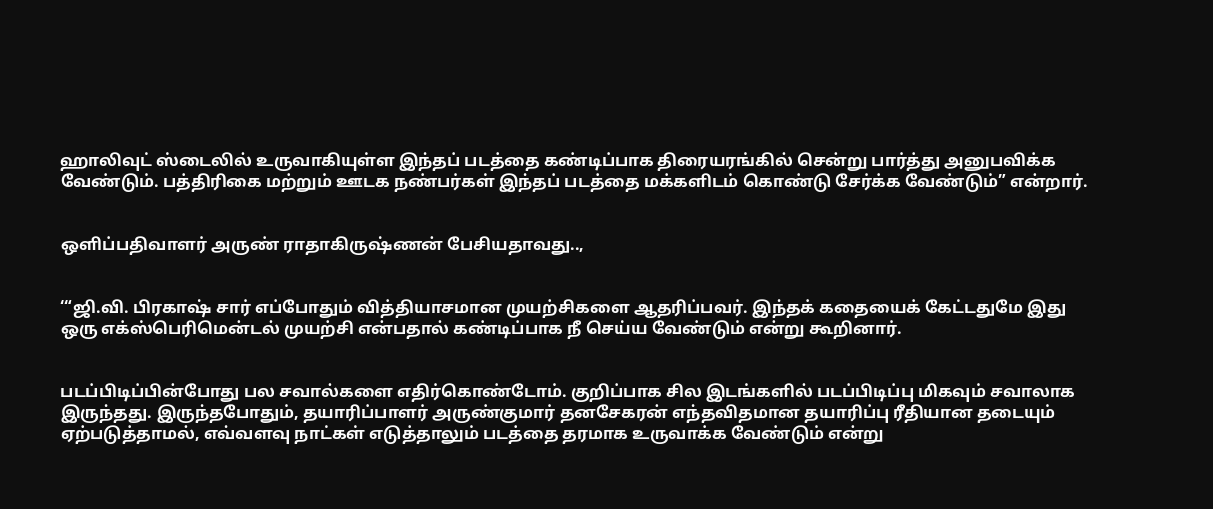ஹாலிவுட் ஸ்டைலில் உருவாகியுள்ள இந்தப் படத்தை கண்டிப்பாக திரையரங்கில் சென்று பார்த்து அனுபவிக்க வேண்டும். பத்திரிகை மற்றும் ஊடக நண்பர்கள் இந்தப் படத்தை மக்களிடம் கொண்டு சேர்க்க வேண்டும்” என்றார்.


ஒளிப்பதிவாளர் அருண் ராதாகிருஷ்ணன் பேசியதாவது..,


‘“ஜி.வி. பிரகாஷ் சார் எப்போதும் வித்தியாசமான முயற்சிகளை ஆதரிப்பவர். இந்தக் கதையைக் கேட்டதுமே இது ஒரு எக்ஸ்பெரிமென்டல் முயற்சி என்பதால் கண்டிப்பாக நீ செய்ய வேண்டும் என்று கூறினார்.


படப்பிடிப்பின்போது பல சவால்களை எதிர்கொண்டோம். குறிப்பாக சில இடங்களில் படப்பிடிப்பு மிகவும் சவாலாக இருந்தது. இருந்தபோதும், தயாரிப்பாளர் அருண்குமார் தனசேகரன் எந்தவிதமான தயாரிப்பு ரீதியான தடையும் ஏற்படுத்தாமல், எவ்வளவு நாட்கள் எடுத்தாலும் படத்தை தரமாக உருவாக்க வேண்டும் என்று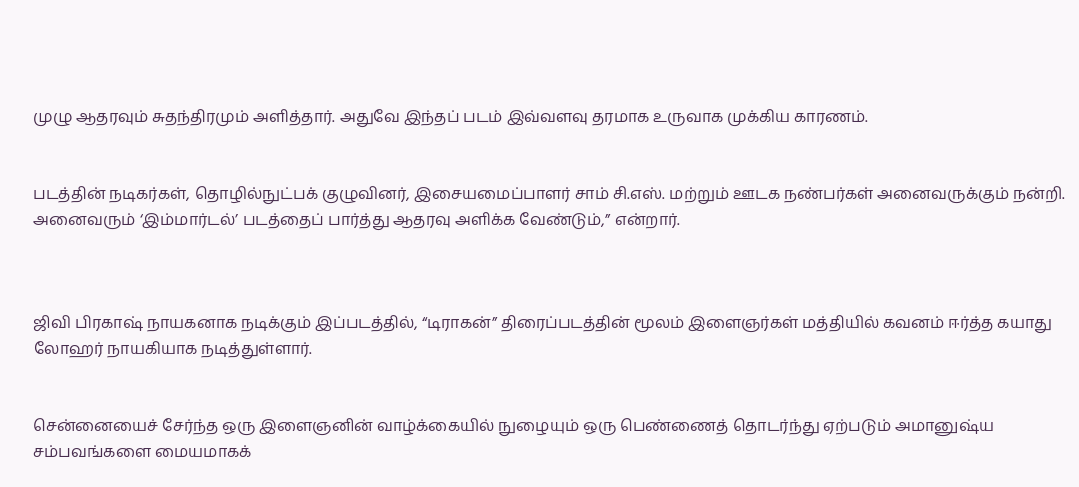முழு ஆதரவும் சுதந்திரமும் அளித்தார். அதுவே இந்தப் படம் இவ்வளவு தரமாக உருவாக முக்கிய காரணம்.


படத்தின் நடிகர்கள், தொழில்நுட்பக் குழுவினர், இசையமைப்பாளர் சாம் சி.எஸ். மற்றும் ஊடக நண்பர்கள் அனைவருக்கும் நன்றி. அனைவரும் ‘இம்மார்டல்’ படத்தைப் பார்த்து ஆதரவு அளிக்க வேண்டும்,” என்றார்.



ஜிவி பிரகாஷ் நாயகனாக நடிக்கும் இப்படத்தில், “டிராகன்” திரைப்படத்தின் மூலம் இளைஞர்கள் மத்தியில் கவனம் ஈர்த்த கயாது லோஹர் நாயகியாக நடித்துள்ளார்.


சென்னையைச் சேர்ந்த ஒரு இளைஞனின் வாழ்க்கையில் நுழையும் ஒரு பெண்ணைத் தொடர்ந்து ஏற்படும் அமானுஷ்ய சம்பவங்களை மையமாகக்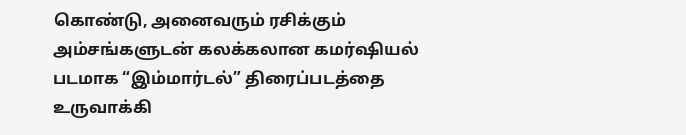கொண்டு, அனைவரும் ரசிக்கும் அம்சங்களுடன் கலக்கலான கமர்ஷியல் படமாக “இம்மார்டல்” திரைப்படத்தை உருவாக்கி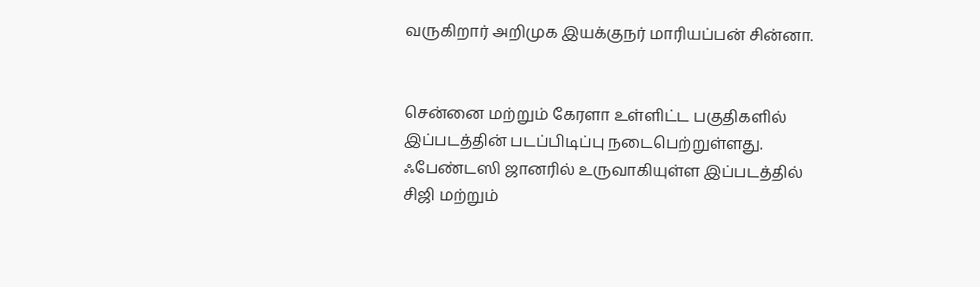வருகிறார் அறிமுக இயக்குநர் மாரியப்பன் சின்னா.


சென்னை மற்றும் கேரளா உள்ளிட்ட பகுதிகளில் இப்படத்தின் படப்பிடிப்பு நடைபெற்றுள்ளது. ஃபேண்டஸி ஜானரில் உருவாகியுள்ள இப்படத்தில் சிஜி மற்றும்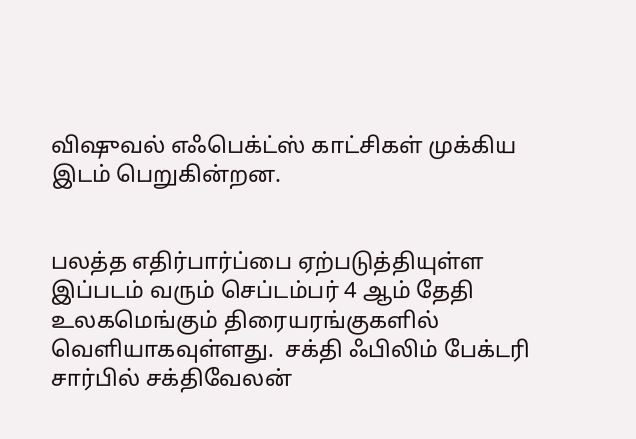விஷுவல் எஃபெக்ட்ஸ் காட்சிகள் முக்கிய இடம் பெறுகின்றன.


பலத்த எதிர்பார்ப்பை ஏற்படுத்தியுள்ள இப்படம் வரும் செப்டம்பர் 4 ஆம் தேதி உலகமெங்கும் திரையரங்குகளில் வெளியாகவுள்ளது.  சக்தி ஃபிலிம் பேக்டரி சார்பில் சக்திவேலன்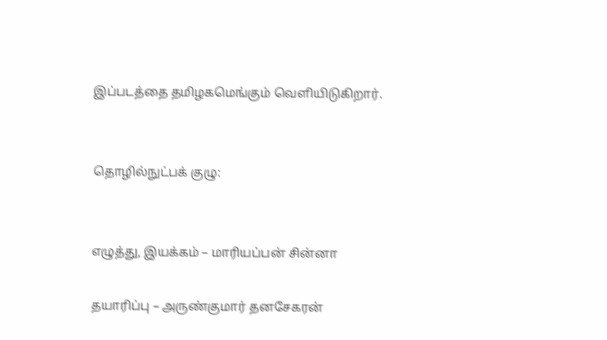இப்படத்தை தமிழகமெங்கும் வெளியிடுகிறார்.


தொழில்நுட்பக் குழு:


எழுத்து, இயக்கம் – மாரியப்பன் சின்னா

தயாரிப்பு – அருண்குமார் தனசேகரன்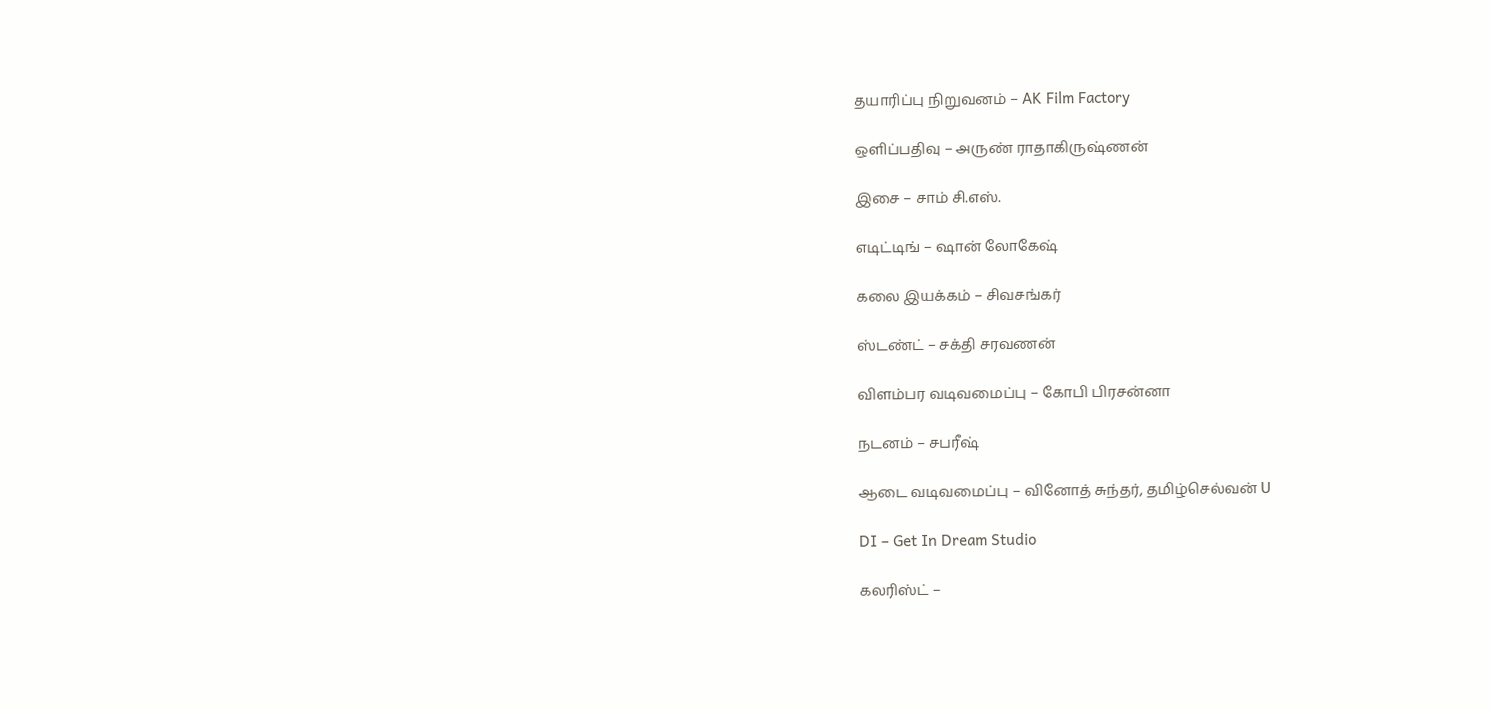தயாரிப்பு நிறுவனம் – AK Film Factory

ஒளிப்பதிவு – அருண் ராதாகிருஷ்ணன்

இசை – சாம் சி.எஸ்.

எடிட்டிங் – ஷான் லோகேஷ்

கலை இயக்கம் – சிவசங்கர்

ஸ்டண்ட் – சக்தி சரவணன்

விளம்பர வடிவமைப்பு – கோபி பிரசன்னா

நடனம் – சபரீஷ்

ஆடை வடிவமைப்பு – வினோத் சுந்தர், தமிழ்செல்வன் U

DI – Get In Dream Studio

கலரிஸ்ட் –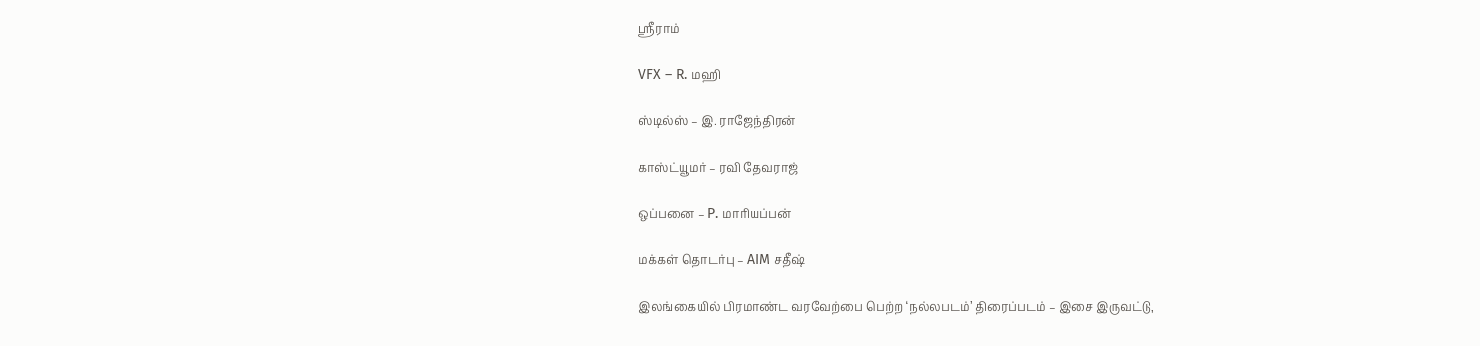ஸ்ரீராம்

VFX – R. மஹி

ஸ்டில்ஸ் – இ. ராஜேந்திரன்

காஸ்ட்யூமர் – ரவி தேவராஜ்

ஒப்பனை – P. மாரியப்பன்

மக்கள் தொடர்பு – AIM சதீஷ்

இலங்கையில் பிரமாண்ட வரவேற்பை பெற்ற ‘நல்லபடம்’ திரைப்படம் – இசை இருவட்டு,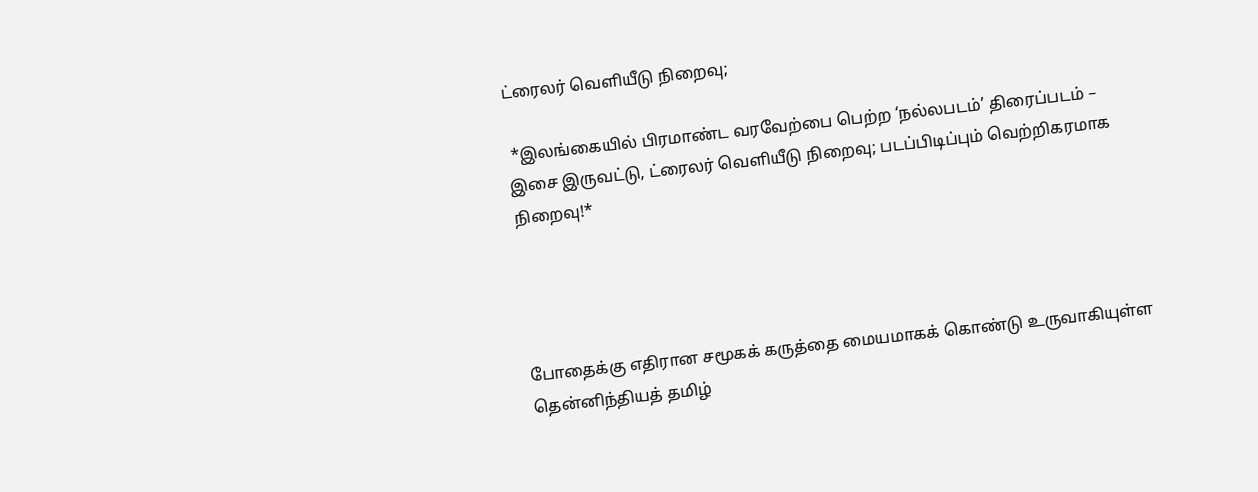ட்ரைலர் வெளியீடு நிறைவு;

 *இலங்கையில் பிரமாண்ட வரவேற்பை பெற்ற ‘நல்லபடம்’ திரைப்படம் – இசை இருவட்டு, ட்ரைலர் வெளியீடு நிறைவு; படப்பிடிப்பும் வெற்றிகரமாக நிறைவு!*




போதைக்கு எதிரான சமூகக் கருத்தை மையமாகக் கொண்டு உருவாகியுள்ள தென்னிந்தியத் தமிழ்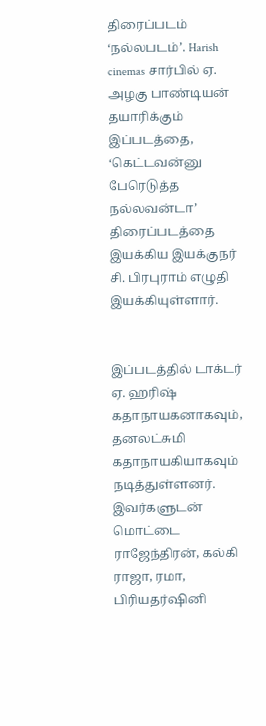திரைப்படம் ‘நல்லபடம்’. Harish cinemas சார்பில் ஏ. அழகு பாண்டியன் தயாரிக்கும் இப்படத்தை, ‘கெட்டவன்னு பேரெடுத்த நல்லவன்டா’ திரைப்படத்தை இயக்கிய இயக்குநர் சி. பிரபுராம் எழுதி இயக்கியுள்ளார்.


இப்படத்தில் டாக்டர் ஏ. ஹரிஷ் கதாநாயகனாகவும், தனலட்சுமி கதாநாயகியாகவும் நடித்துள்ளனர். இவர்களுடன் மொட்டை ராஜேந்திரன், கல்கி ராஜா, ரமா, பிரியதர்ஷினி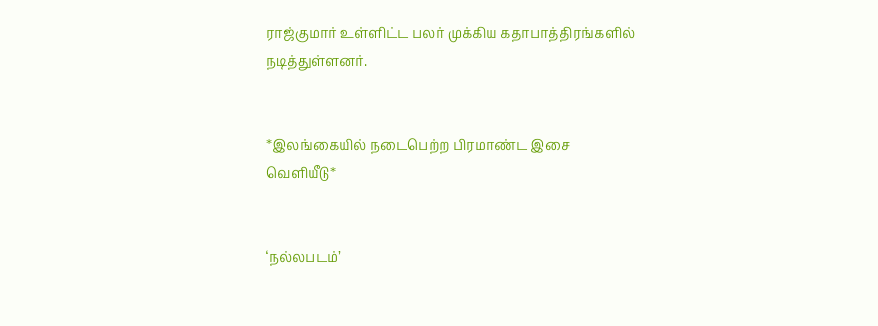ராஜ்குமார் உள்ளிட்ட பலர் முக்கிய கதாபாத்திரங்களில் நடித்துள்ளனர்.


*இலங்கையில் நடைபெற்ற பிரமாண்ட இசை வெளியீடு*


‘நல்லபடம்’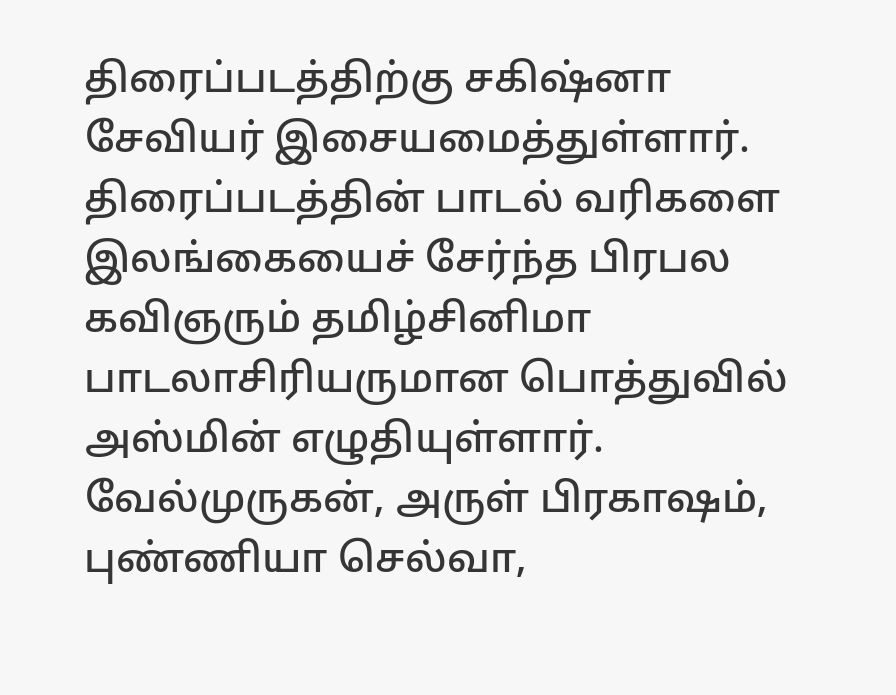திரைப்படத்திற்கு சகிஷ்னா சேவியர் இசையமைத்துள்ளார். திரைப்படத்தின் பாடல் வரிகளை இலங்கையைச் சேர்ந்த பிரபல கவிஞரும் தமிழ்சினிமா பாடலாசிரியருமான பொத்துவில் அஸ்மின் எழுதியுள்ளார். வேல்முருகன், அருள் பிரகாஷம், புண்ணியா செல்வா,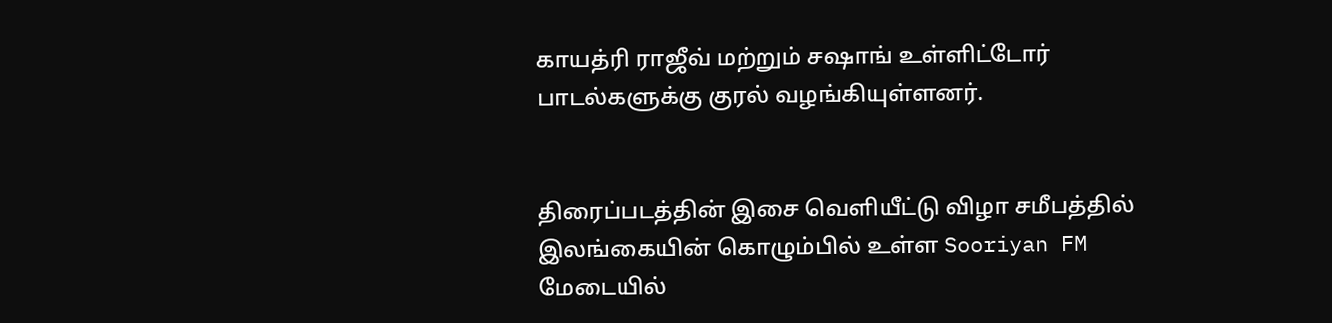காயத்ரி ராஜீவ் மற்றும் சஷாங் உள்ளிட்டோர் பாடல்களுக்கு குரல் வழங்கியுள்ளனர்.


திரைப்படத்தின் இசை வெளியீட்டு விழா சமீபத்தில் இலங்கையின் கொழும்பில் உள்ள Sooriyan FM மேடையில்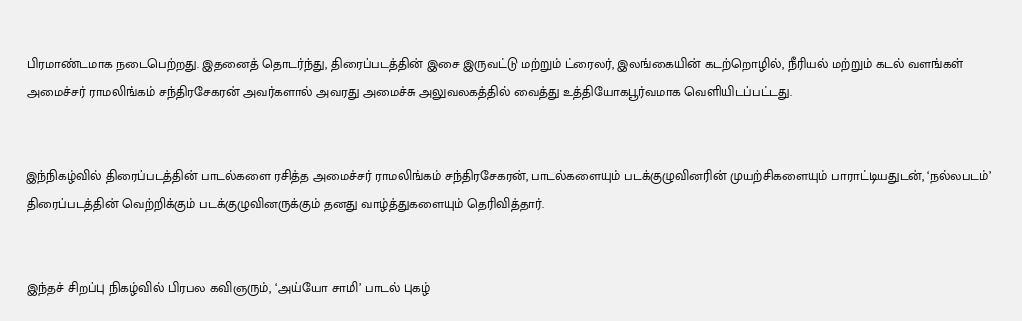பிரமாண்டமாக நடைபெற்றது. இதனைத் தொடர்ந்து, திரைப்படத்தின் இசை இருவட்டு மற்றும் ட்ரைலர், இலங்கையின் கடற்றொழில், நீரியல் மற்றும் கடல் வளங்கள் அமைச்சர் ராமலிங்கம் சந்திரசேகரன் அவர்களால் அவரது அமைச்சு அலுவலகத்தில் வைத்து உத்தியோகபூர்வமாக வெளியிடப்பட்டது.


இந்நிகழ்வில் திரைப்படத்தின் பாடல்களை ரசித்த அமைச்சர் ராமலிங்கம் சந்திரசேகரன், பாடல்களையும் படக்குழுவினரின் முயற்சிகளையும் பாராட்டியதுடன், ‘நல்லபடம்’ திரைப்படத்தின் வெற்றிக்கும் படக்குழுவினருக்கும் தனது வாழ்த்துகளையும் தெரிவித்தார்.


இந்தச் சிறப்பு நிகழ்வில் பிரபல கவிஞரும், ‘அய்யோ சாமி’ பாடல் புகழ்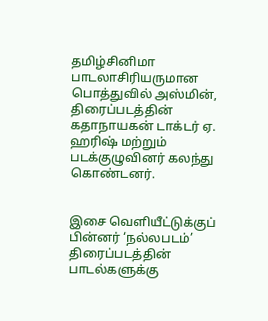தமிழ்சினிமா பாடலாசிரியருமான பொத்துவில் அஸ்மின், திரைப்படத்தின் கதாநாயகன் டாக்டர் ஏ. ஹரிஷ் மற்றும் படக்குழுவினர் கலந்து கொண்டனர்.


இசை வெளியீட்டுக்குப் பின்னர் ‘நல்லபடம்’ திரைப்படத்தின் பாடல்களுக்கு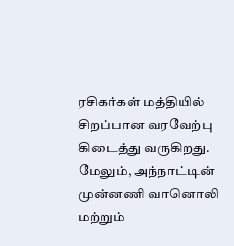ரசிகர்கள் மத்தியில் சிறப்பான வரவேற்பு கிடைத்து வருகிறது. மேலும், அந்நாட்டின் முன்னணி வானொலி மற்றும்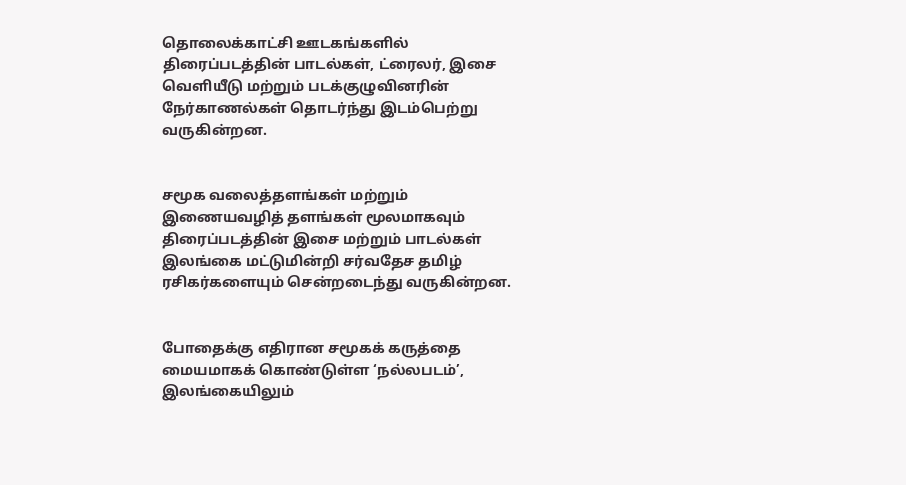தொலைக்காட்சி ஊடகங்களில் திரைப்படத்தின் பாடல்கள், ட்ரைலர், இசை வெளியீடு மற்றும் படக்குழுவினரின் நேர்காணல்கள் தொடர்ந்து இடம்பெற்று வருகின்றன.


சமூக வலைத்தளங்கள் மற்றும் இணையவழித் தளங்கள் மூலமாகவும் திரைப்படத்தின் இசை மற்றும் பாடல்கள் இலங்கை மட்டுமின்றி சர்வதேச தமிழ் ரசிகர்களையும் சென்றடைந்து வருகின்றன.


போதைக்கு எதிரான சமூகக் கருத்தை மையமாகக் கொண்டுள்ள ‘நல்லபடம்’, இலங்கையிலும்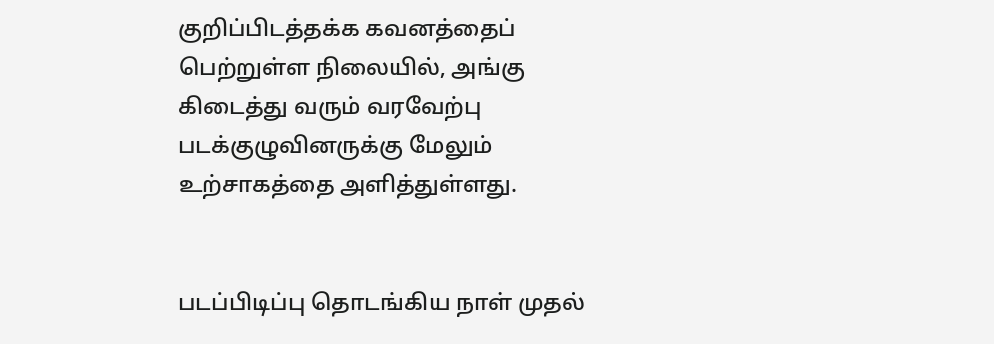குறிப்பிடத்தக்க கவனத்தைப் பெற்றுள்ள நிலையில், அங்கு கிடைத்து வரும் வரவேற்பு படக்குழுவினருக்கு மேலும் உற்சாகத்தை அளித்துள்ளது.


படப்பிடிப்பு தொடங்கிய நாள் முதல்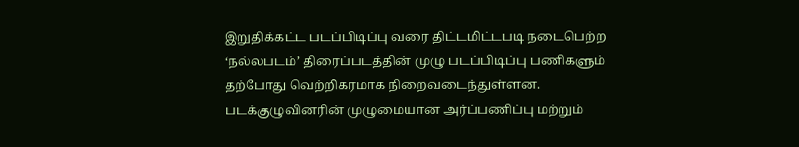இறுதிக்கட்ட படப்பிடிப்பு வரை திட்டமிட்டபடி நடைபெற்ற ‘நல்லபடம்’ திரைப்படத்தின் முழு படப்பிடிப்பு பணிகளும் தற்போது வெற்றிகரமாக நிறைவடைந்துள்ளன. படக்குழுவினரின் முழுமையான அர்ப்பணிப்பு மற்றும்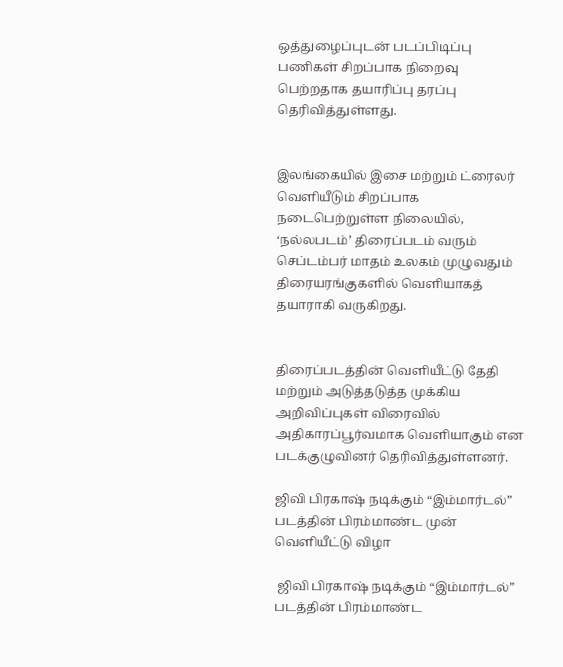ஒத்துழைப்புடன் படப்பிடிப்பு பணிகள் சிறப்பாக நிறைவு பெற்றதாக தயாரிப்பு தரப்பு தெரிவித்துள்ளது.


இலங்கையில் இசை மற்றும் ட்ரைலர் வெளியீடும் சிறப்பாக நடைபெற்றுள்ள நிலையில், ‘நல்லபடம்’ திரைப்படம் வரும் செப்டம்பர் மாதம் உலகம் முழுவதும் திரையரங்குகளில் வெளியாகத் தயாராகி வருகிறது.


திரைப்படத்தின் வெளியீட்டு தேதி மற்றும் அடுத்தடுத்த முக்கிய அறிவிப்புகள் விரைவில் அதிகாரப்பூர்வமாக வெளியாகும் என படக்குழுவினர் தெரிவித்துள்ளனர்.

ஜிவி பிரகாஷ் நடிக்கும் “இம்மார்டல்” படத்தின் பிரம்மாண்ட முன் வெளியீட்டு விழா

 ஜிவி பிரகாஷ் நடிக்கும் “இம்மார்டல்” படத்தின் பிரம்மாண்ட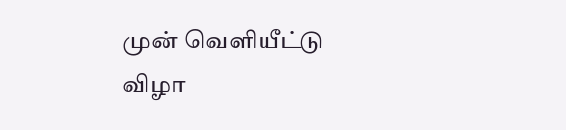முன் வெளியீட்டு விழா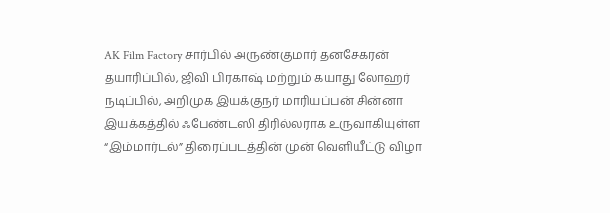AK Film Factory சார்பில் அருண்குமார் தனசேகரன் தயாரிப்பில், ஜிவி பிரகாஷ் மற்றும் கயாது லோஹர் நடிப்பில், அறிமுக இயக்குநர் மாரியப்பன் சின்னா இயக்கத்தில் ஃபேண்டஸி திரில்லராக உருவாகியுள்ள “இம்மார்டல்” திரைப்படத்தின் முன் வெளியீட்டு விழா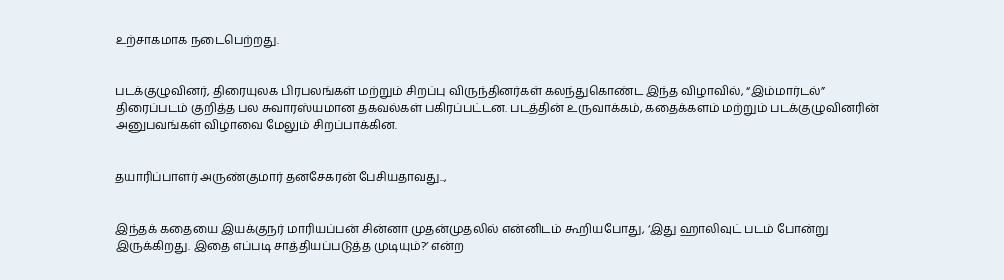உற்சாகமாக நடைபெற்றது.


படக்குழுவினர், திரையுலக பிரபலங்கள் மற்றும் சிறப்பு விருந்தினர்கள் கலந்துகொண்ட இந்த விழாவில், “இம்மார்டல்” திரைப்படம் குறித்த பல சுவாரஸ்யமான தகவல்கள் பகிரப்பட்டன. படத்தின் உருவாக்கம், கதைக்களம் மற்றும் படக்குழுவினரின் அனுபவங்கள் விழாவை மேலும் சிறப்பாக்கின.


தயாரிப்பாளர் அருண்குமார் தனசேகரன் பேசியதாவது..,


இந்தக் கதையை இயக்குநர் மாரியப்பன் சின்னா முதன்முதலில் என்னிடம் கூறியபோது, ‘இது ஹாலிவுட் படம் போன்று இருக்கிறது. இதை எப்படி சாத்தியப்படுத்த முடியும்?’ என்ற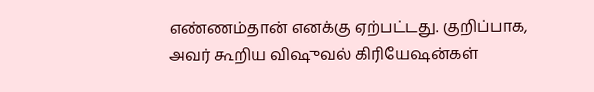எண்ணம்தான் எனக்கு ஏற்பட்டது. குறிப்பாக, அவர் கூறிய விஷுவல் கிரியேஷன்கள்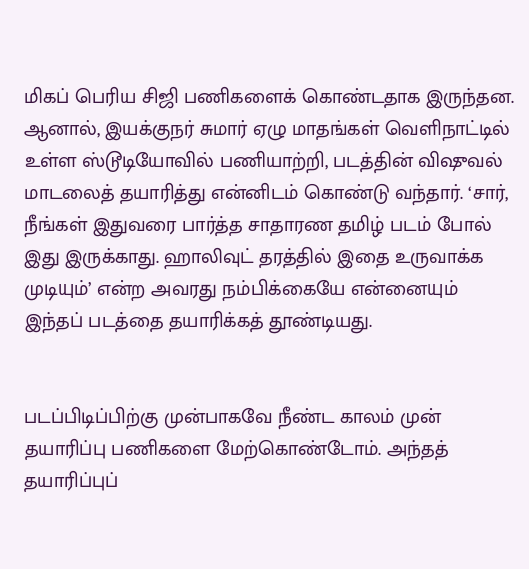மிகப் பெரிய சிஜி பணிகளைக் கொண்டதாக இருந்தன. ஆனால், இயக்குநர் சுமார் ஏழு மாதங்கள் வெளிநாட்டில் உள்ள ஸ்டூடியோவில் பணியாற்றி, படத்தின் விஷுவல் மாடலைத் தயாரித்து என்னிடம் கொண்டு வந்தார். ‘சார், நீங்கள் இதுவரை பார்த்த சாதாரண தமிழ் படம் போல் இது இருக்காது. ஹாலிவுட் தரத்தில் இதை உருவாக்க முடியும்’ என்ற அவரது நம்பிக்கையே என்னையும் இந்தப் படத்தை தயாரிக்கத் தூண்டியது.


படப்பிடிப்பிற்கு முன்பாகவே நீண்ட காலம் முன் தயாரிப்பு பணிகளை மேற்கொண்டோம். அந்தத் தயாரிப்புப்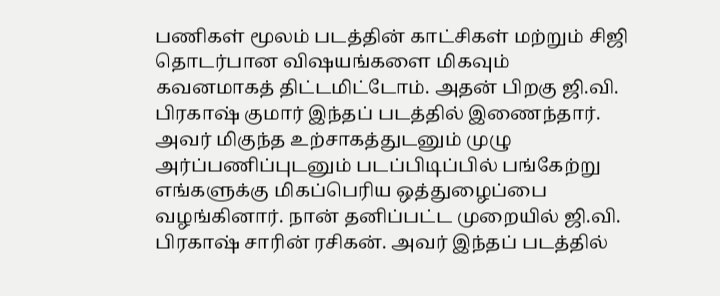பணிகள் மூலம் படத்தின் காட்சிகள் மற்றும் சிஜி தொடர்பான விஷயங்களை மிகவும் கவனமாகத் திட்டமிட்டோம். அதன் பிறகு ஜி.வி. பிரகாஷ் குமார் இந்தப் படத்தில் இணைந்தார். அவர் மிகுந்த உற்சாகத்துடனும் முழு அர்ப்பணிப்புடனும் படப்பிடிப்பில் பங்கேற்று எங்களுக்கு மிகப்பெரிய ஒத்துழைப்பை வழங்கினார். நான் தனிப்பட்ட முறையில் ஜி.வி. பிரகாஷ் சாரின் ரசிகன். அவர் இந்தப் படத்தில்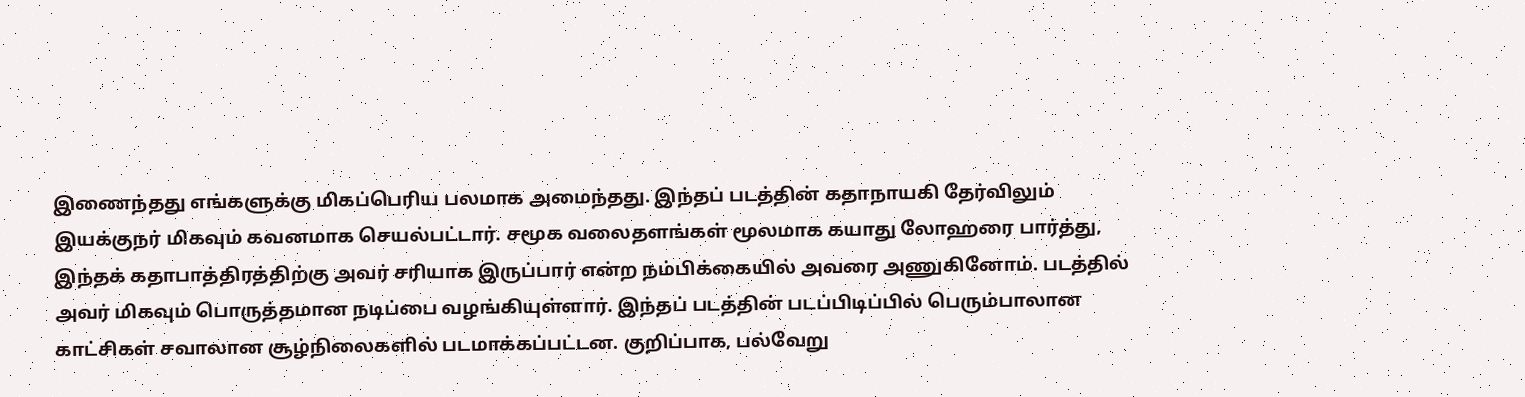இணைந்தது எங்களுக்கு மிகப்பெரிய பலமாக அமைந்தது. இந்தப் படத்தின் கதாநாயகி தேர்விலும் இயக்குநர் மிகவும் கவனமாக செயல்பட்டார். சமூக வலைதளங்கள் மூலமாக கயாது லோஹரை பார்த்து, இந்தக் கதாபாத்திரத்திற்கு அவர் சரியாக இருப்பார் என்ற நம்பிக்கையில் அவரை அணுகினோம். படத்தில் அவர் மிகவும் பொருத்தமான நடிப்பை வழங்கியுள்ளார். இந்தப் படத்தின் படப்பிடிப்பில் பெரும்பாலான காட்சிகள் சவாலான சூழ்நிலைகளில் படமாக்கப்பட்டன. குறிப்பாக, பல்வேறு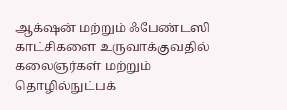ஆக்‌ஷன் மற்றும் ஃபேண்டஸி காட்சிகளை உருவாக்குவதில் கலைஞர்கள் மற்றும் தொழில்நுட்பக்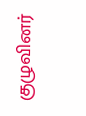குழுவினர்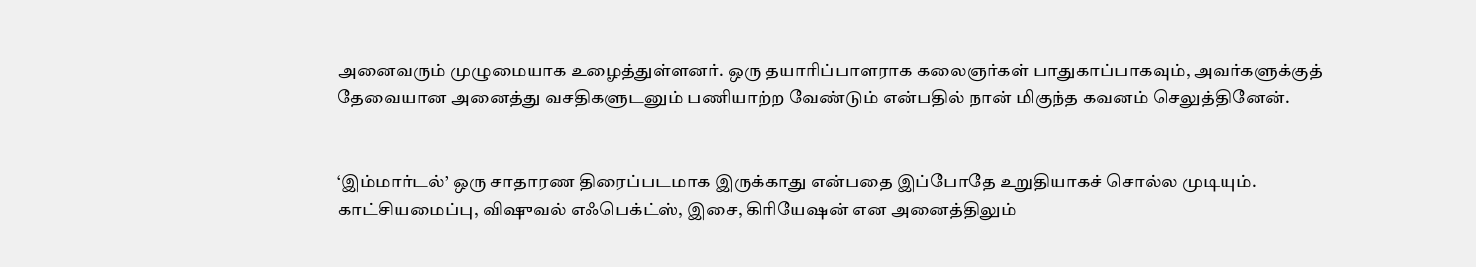அனைவரும் முழுமையாக உழைத்துள்ளனர். ஒரு தயாரிப்பாளராக கலைஞர்கள் பாதுகாப்பாகவும், அவர்களுக்குத் தேவையான அனைத்து வசதிகளுடனும் பணியாற்ற வேண்டும் என்பதில் நான் மிகுந்த கவனம் செலுத்தினேன்.


‘இம்மார்டல்’ ஒரு சாதாரண திரைப்படமாக இருக்காது என்பதை இப்போதே உறுதியாகச் சொல்ல முடியும். காட்சியமைப்பு, விஷுவல் எஃபெக்ட்ஸ், இசை, கிரியேஷன் என அனைத்திலும்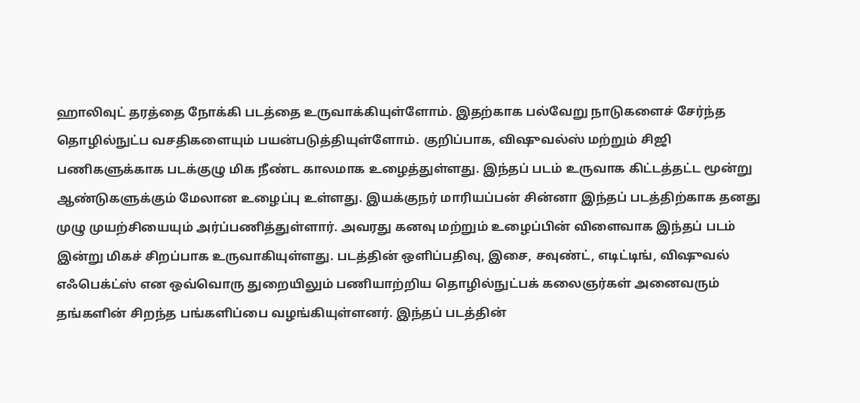ஹாலிவுட் தரத்தை நோக்கி படத்தை உருவாக்கியுள்ளோம். இதற்காக பல்வேறு நாடுகளைச் சேர்ந்த தொழில்நுட்ப வசதிகளையும் பயன்படுத்தியுள்ளோம். குறிப்பாக, விஷுவல்ஸ் மற்றும் சிஜி பணிகளுக்காக படக்குழு மிக நீண்ட காலமாக உழைத்துள்ளது. இந்தப் படம் உருவாக கிட்டத்தட்ட மூன்று ஆண்டுகளுக்கும் மேலான உழைப்பு உள்ளது. இயக்குநர் மாரியப்பன் சின்னா இந்தப் படத்திற்காக தனது முழு முயற்சியையும் அர்ப்பணித்துள்ளார். அவரது கனவு மற்றும் உழைப்பின் விளைவாக இந்தப் படம் இன்று மிகச் சிறப்பாக உருவாகியுள்ளது. படத்தின் ஒளிப்பதிவு, இசை, சவுண்ட், எடிட்டிங், விஷுவல் எஃபெக்ட்ஸ் என ஒவ்வொரு துறையிலும் பணியாற்றிய தொழில்நுட்பக் கலைஞர்கள் அனைவரும் தங்களின் சிறந்த பங்களிப்பை வழங்கியுள்ளனர். இந்தப் படத்தின்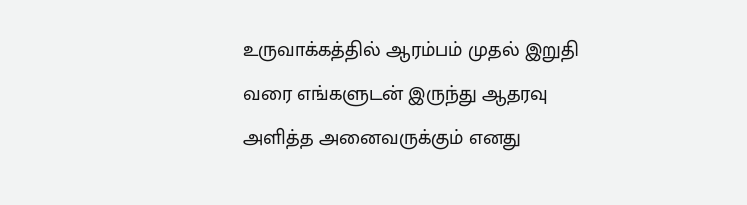உருவாக்கத்தில் ஆரம்பம் முதல் இறுதி வரை எங்களுடன் இருந்து ஆதரவு அளித்த அனைவருக்கும் எனது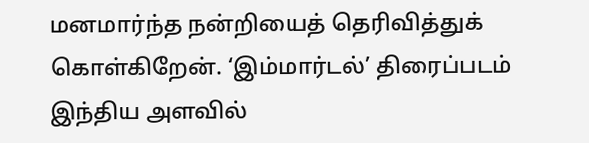மனமார்ந்த நன்றியைத் தெரிவித்துக் கொள்கிறேன். ‘இம்மார்டல்’ திரைப்படம் இந்திய அளவில்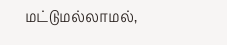மட்டுமல்லாமல்,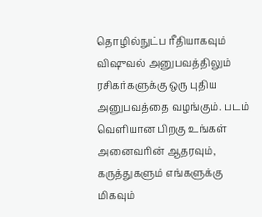தொழில்நுட்ப ரீதியாகவும் விஷுவல் அனுபவத்திலும் ரசிகர்களுக்கு ஒரு புதிய அனுபவத்தை வழங்கும். படம் வெளியான பிறகு உங்கள் அனைவரின் ஆதரவும், கருத்துகளும் எங்களுக்கு மிகவும்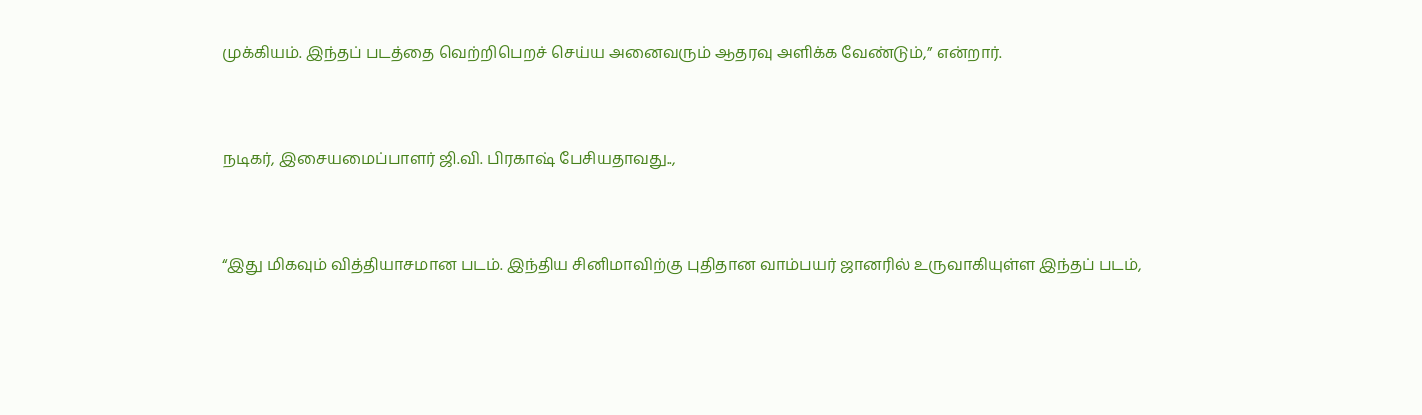முக்கியம். இந்தப் படத்தை வெற்றிபெறச் செய்ய அனைவரும் ஆதரவு அளிக்க வேண்டும்,” என்றார்.


நடிகர், இசையமைப்பாளர் ஜி.வி. பிரகாஷ் பேசியதாவது..,


“இது மிகவும் வித்தியாசமான படம். இந்திய சினிமாவிற்கு புதிதான வாம்பயர் ஜானரில் உருவாகியுள்ள இந்தப் படம்,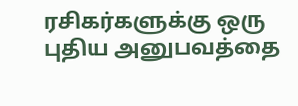ரசிகர்களுக்கு ஒரு புதிய அனுபவத்தை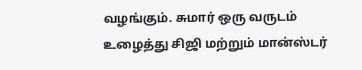வழங்கும். சுமார் ஒரு வருடம் உழைத்து சிஜி மற்றும் மான்ஸ்டர்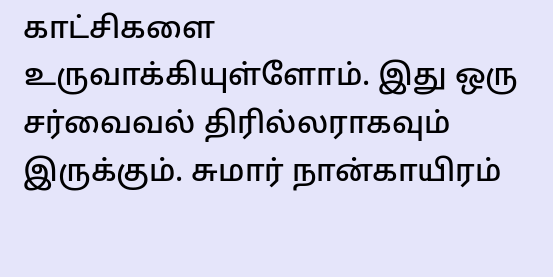காட்சிகளை உருவாக்கியுள்ளோம். இது ஒரு சர்வைவல் திரில்லராகவும் இருக்கும். சுமார் நான்காயிரம்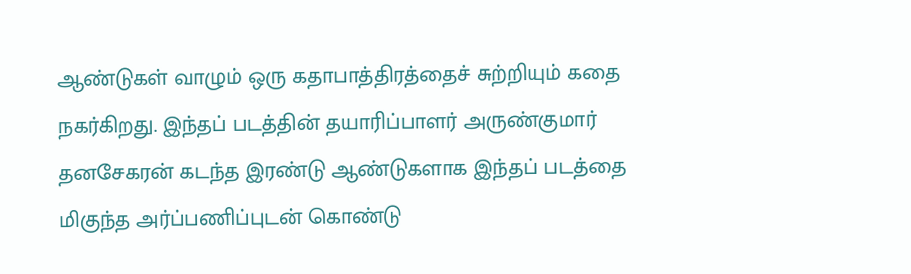ஆண்டுகள் வாழும் ஒரு கதாபாத்திரத்தைச் சுற்றியும் கதை நகர்கிறது. இந்தப் படத்தின் தயாரிப்பாளர் அருண்குமார் தனசேகரன் கடந்த இரண்டு ஆண்டுகளாக இந்தப் படத்தை மிகுந்த அர்ப்பணிப்புடன் கொண்டு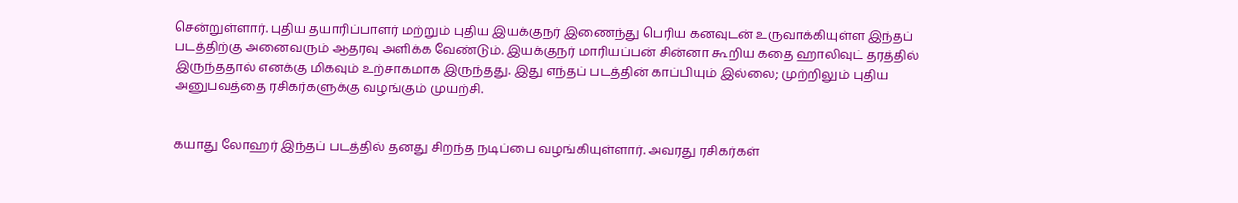சென்றுள்ளார். புதிய தயாரிப்பாளர் மற்றும் புதிய இயக்குநர் இணைந்து பெரிய கனவுடன் உருவாக்கியுள்ள இந்தப் படத்திற்கு அனைவரும் ஆதரவு அளிக்க வேண்டும். இயக்குநர் மாரியப்பன் சின்னா கூறிய கதை ஹாலிவுட் தரத்தில் இருந்ததால் எனக்கு மிகவும் உற்சாகமாக இருந்தது. இது எந்தப் படத்தின் காப்பியும் இல்லை; முற்றிலும் புதிய அனுபவத்தை ரசிகர்களுக்கு வழங்கும் முயற்சி.


கயாது லோஹர் இந்தப் படத்தில் தனது சிறந்த நடிப்பை வழங்கியுள்ளார். அவரது ரசிகர்கள்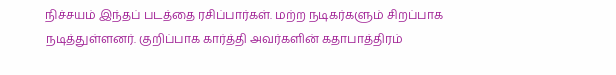நிச்சயம் இந்தப் படத்தை ரசிப்பார்கள். மற்ற நடிகர்களும் சிறப்பாக நடித்துள்ளனர். குறிப்பாக கார்த்தி அவர்களின் கதாபாத்திரம்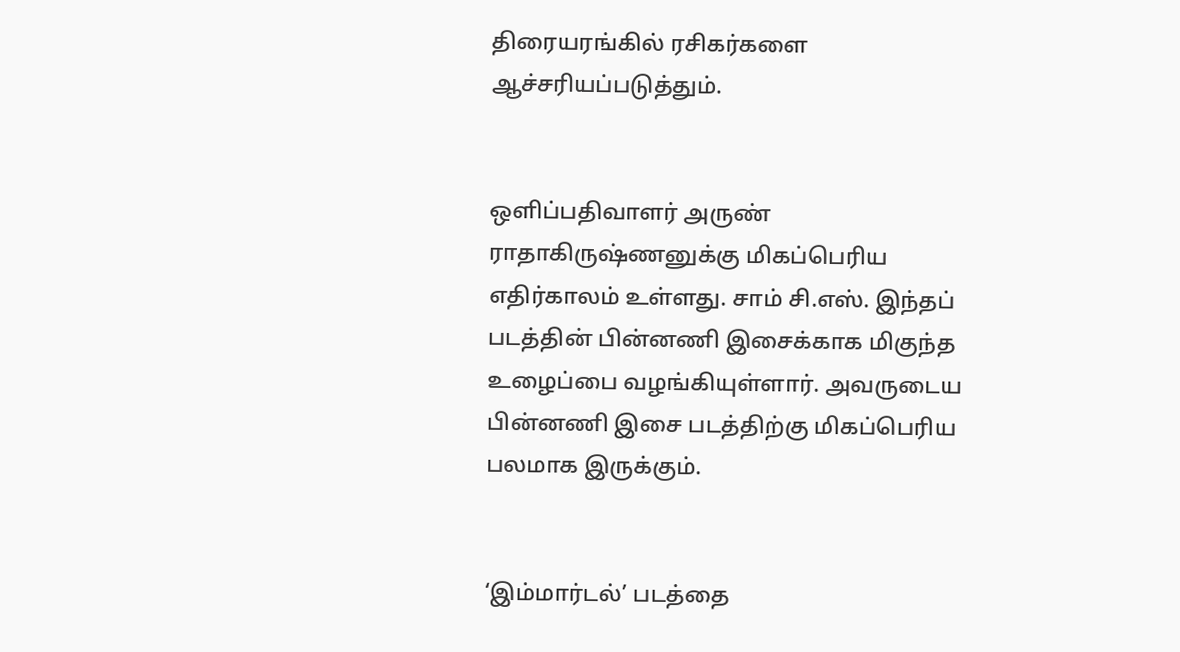திரையரங்கில் ரசிகர்களை ஆச்சரியப்படுத்தும்.


ஒளிப்பதிவாளர் அருண் ராதாகிருஷ்ணனுக்கு மிகப்பெரிய எதிர்காலம் உள்ளது. சாம் சி.எஸ். இந்தப் படத்தின் பின்னணி இசைக்காக மிகுந்த உழைப்பை வழங்கியுள்ளார். அவருடைய பின்னணி இசை படத்திற்கு மிகப்பெரிய பலமாக இருக்கும்.


‘இம்மார்டல்’ படத்தை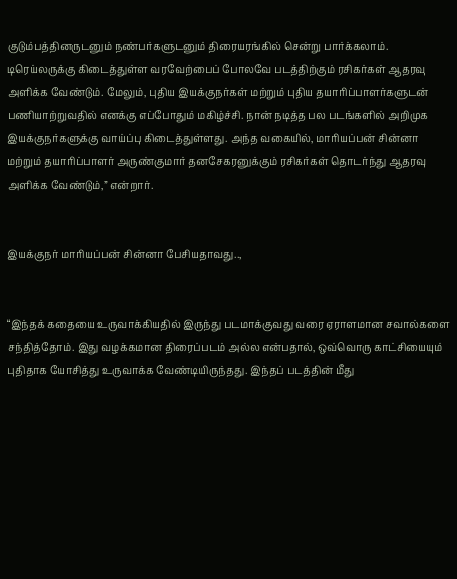குடும்பத்தினருடனும் நண்பர்களுடனும் திரையரங்கில் சென்று பார்க்கலாம். டிரெய்லருக்கு கிடைத்துள்ள வரவேற்பைப் போலவே படத்திற்கும் ரசிகர்கள் ஆதரவு அளிக்க வேண்டும். மேலும், புதிய இயக்குநர்கள் மற்றும் புதிய தயாரிப்பாளர்களுடன் பணியாற்றுவதில் எனக்கு எப்போதும் மகிழ்ச்சி. நான் நடித்த பல படங்களில் அறிமுக இயக்குநர்களுக்கு வாய்ப்பு கிடைத்துள்ளது. அந்த வகையில், மாரியப்பன் சின்னா மற்றும் தயாரிப்பாளர் அருண்குமார் தனசேகரனுக்கும் ரசிகர்கள் தொடர்ந்து ஆதரவு அளிக்க வேண்டும்,” என்றார்.


இயக்குநர் மாரியப்பன் சின்னா பேசியதாவது..,


“இந்தக் கதையை உருவாக்கியதில் இருந்து படமாக்குவது வரை ஏராளமான சவால்களை சந்தித்தோம். இது வழக்கமான திரைப்படம் அல்ல என்பதால், ஒவ்வொரு காட்சியையும் புதிதாக யோசித்து உருவாக்க வேண்டியிருந்தது. இந்தப் படத்தின் மீது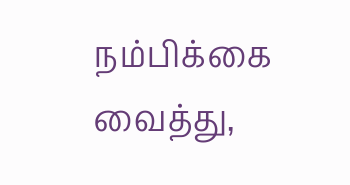நம்பிக்கை வைத்து,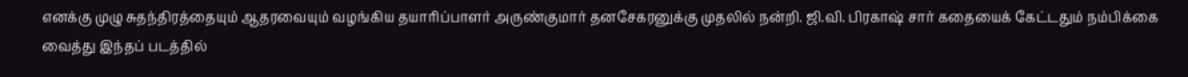எனக்கு முழு சுதந்திரத்தையும் ஆதரவையும் வழங்கிய தயாரிப்பாளர் அருண்குமார் தனசேகரனுக்கு முதலில் நன்றி. ஜி.வி. பிரகாஷ் சார் கதையைக் கேட்டதும் நம்பிக்கை வைத்து இந்தப் படத்தில்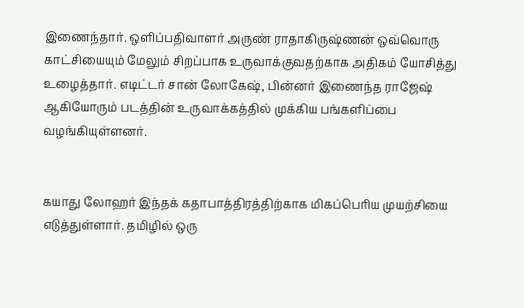இணைந்தார். ஒளிப்பதிவாளர் அருண் ராதாகிருஷ்ணன் ஒவ்வொரு காட்சியையும் மேலும் சிறப்பாக உருவாக்குவதற்காக அதிகம் யோசித்து உழைத்தார். எடிட்டர் சான் லோகேஷ், பின்னர் இணைந்த ராஜேஷ் ஆகியோரும் படத்தின் உருவாக்கத்தில் முக்கிய பங்களிப்பை வழங்கியுள்ளனர்.


கயாது லோஹர் இந்தக் கதாபாத்திரத்திற்காக மிகப்பெரிய முயற்சியை எடுத்துள்ளார். தமிழில் ஒரு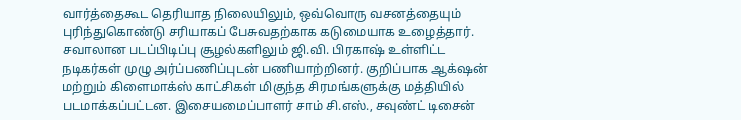வார்த்தைகூட தெரியாத நிலையிலும், ஒவ்வொரு வசனத்தையும் புரிந்துகொண்டு சரியாகப் பேசுவதற்காக கடுமையாக உழைத்தார். சவாலான படப்பிடிப்பு சூழல்களிலும் ஜி.வி. பிரகாஷ் உள்ளிட்ட நடிகர்கள் முழு அர்ப்பணிப்புடன் பணியாற்றினர். குறிப்பாக ஆக்‌ஷன் மற்றும் கிளைமாக்ஸ் காட்சிகள் மிகுந்த சிரமங்களுக்கு மத்தியில் படமாக்கப்பட்டன. இசையமைப்பாளர் சாம் சி.எஸ்., சவுண்ட் டிசைன்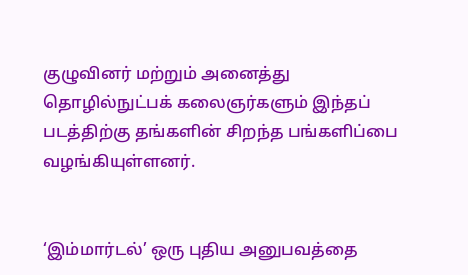குழுவினர் மற்றும் அனைத்து தொழில்நுட்பக் கலைஞர்களும் இந்தப் படத்திற்கு தங்களின் சிறந்த பங்களிப்பை வழங்கியுள்ளனர்.


‘இம்மார்டல்’ ஒரு புதிய அனுபவத்தை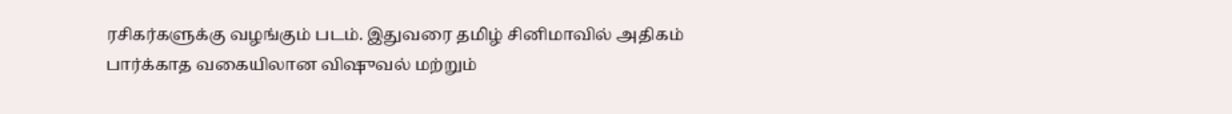ரசிகர்களுக்கு வழங்கும் படம். இதுவரை தமிழ் சினிமாவில் அதிகம் பார்க்காத வகையிலான விஷுவல் மற்றும்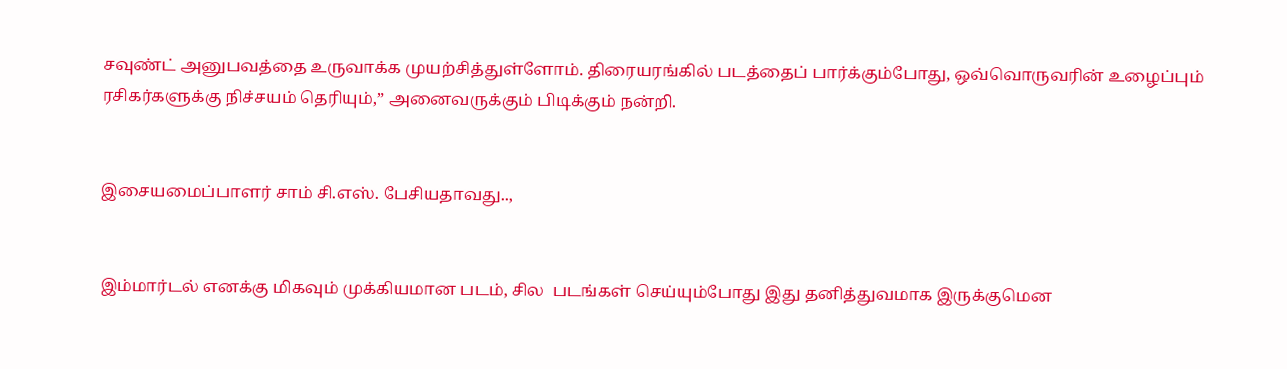சவுண்ட் அனுபவத்தை உருவாக்க முயற்சித்துள்ளோம். திரையரங்கில் படத்தைப் பார்க்கும்போது, ஒவ்வொருவரின் உழைப்பும் ரசிகர்களுக்கு நிச்சயம் தெரியும்,” அனைவருக்கும் பிடிக்கும் நன்றி.


இசையமைப்பாளர் சாம் சி.எஸ். பேசியதாவது..,


இம்மார்டல் எனக்கு மிகவும் முக்கியமான படம், சில  படங்கள் செய்யும்போது இது தனித்துவமாக இருக்குமென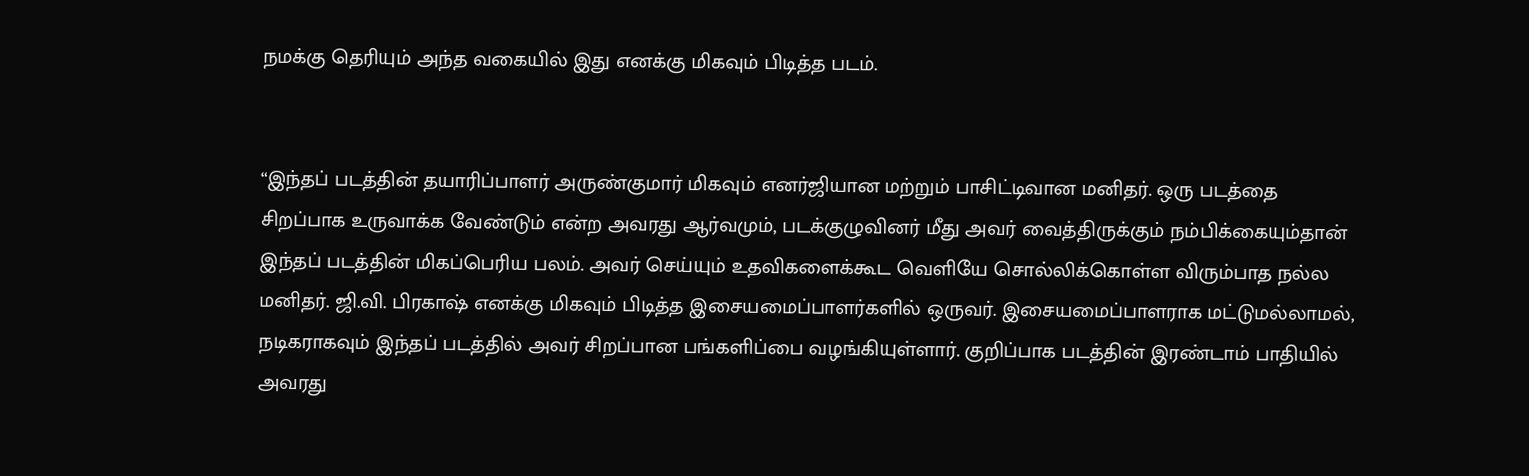நமக்கு தெரியும் அந்த வகையில் இது எனக்கு மிகவும் பிடித்த படம்.


“இந்தப் படத்தின் தயாரிப்பாளர் அருண்குமார் மிகவும் எனர்ஜியான மற்றும் பாசிட்டிவான மனிதர். ஒரு படத்தை சிறப்பாக உருவாக்க வேண்டும் என்ற அவரது ஆர்வமும், படக்குழுவினர் மீது அவர் வைத்திருக்கும் நம்பிக்கையும்தான் இந்தப் படத்தின் மிகப்பெரிய பலம். அவர் செய்யும் உதவிகளைக்கூட வெளியே சொல்லிக்கொள்ள விரும்பாத நல்ல மனிதர். ஜி.வி. பிரகாஷ் எனக்கு மிகவும் பிடித்த இசையமைப்பாளர்களில் ஒருவர். இசையமைப்பாளராக மட்டுமல்லாமல், நடிகராகவும் இந்தப் படத்தில் அவர் சிறப்பான பங்களிப்பை வழங்கியுள்ளார். குறிப்பாக படத்தின் இரண்டாம் பாதியில் அவரது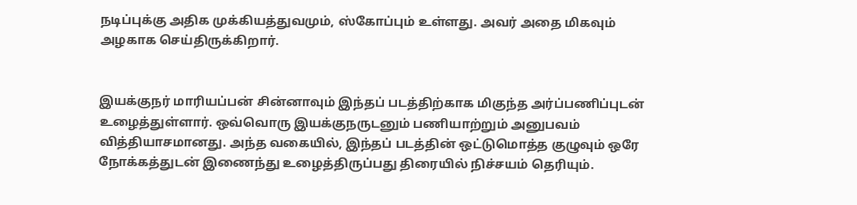நடிப்புக்கு அதிக முக்கியத்துவமும், ஸ்கோப்பும் உள்ளது. அவர் அதை மிகவும் அழகாக செய்திருக்கிறார்.


இயக்குநர் மாரியப்பன் சின்னாவும் இந்தப் படத்திற்காக மிகுந்த அர்ப்பணிப்புடன் உழைத்துள்ளார். ஒவ்வொரு இயக்குநருடனும் பணியாற்றும் அனுபவம் வித்தியாசமானது. அந்த வகையில், இந்தப் படத்தின் ஒட்டுமொத்த குழுவும் ஒரே நோக்கத்துடன் இணைந்து உழைத்திருப்பது திரையில் நிச்சயம் தெரியும்.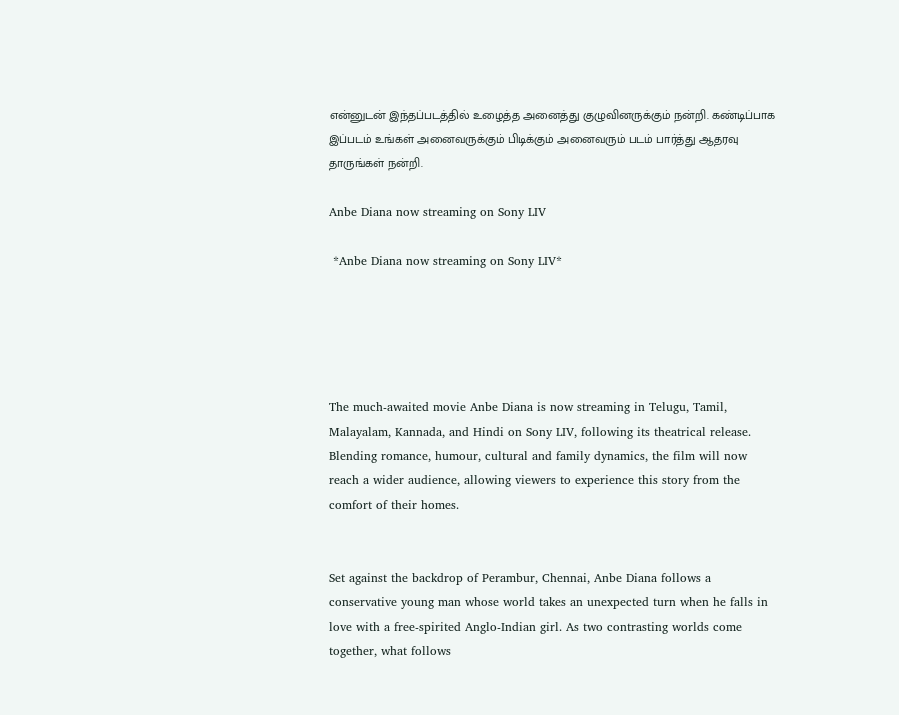என்னுடன் இந்தப்படத்தில் உழைத்த அனைத்து குழுவினருக்கும் நன்றி. கண்டிப்பாக இப்படம் உங்கள் அனைவருக்கும் பிடிக்கும் அனைவரும் படம் பார்த்து ஆதரவு தாருங்கள் நன்றி.

Anbe Diana now streaming on Sony LIV

 *Anbe Diana now streaming on Sony LIV*





The much-awaited movie Anbe Diana is now streaming in Telugu, Tamil, Malayalam, Kannada, and Hindi on Sony LIV, following its theatrical release. Blending romance, humour, cultural and family dynamics, the film will now reach a wider audience, allowing viewers to experience this story from the comfort of their homes.


Set against the backdrop of Perambur, Chennai, Anbe Diana follows a conservative young man whose world takes an unexpected turn when he falls in love with a free-spirited Anglo-Indian girl. As two contrasting worlds come together, what follows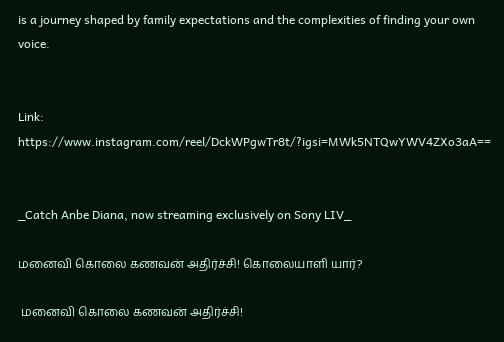is a journey shaped by family expectations and the complexities of finding your own voice.


Link: https://www.instagram.com/reel/DckWPgwTr8t/?igsi=MWk5NTQwYWV4ZXo3aA==


_Catch Anbe Diana, now streaming exclusively on Sony LIV_

மனைவி கொலை கணவன் அதிர்ச்சி! கொலையாளி யார்?

 மனைவி கொலை கணவன் அதிர்ச்சி!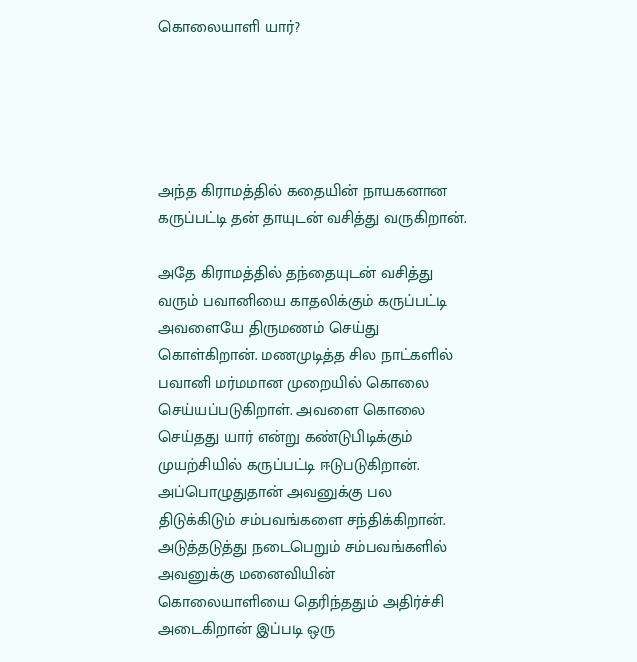கொலையாளி யார்?





அந்த கிராமத்தில் கதையின் நாயகனான கருப்பட்டி தன் தாயுடன் வசித்து வருகிறான்.

அதே கிராமத்தில் தந்தையுடன் வசித்து வரும் பவானியை காதலிக்கும் கருப்பட்டி அவளையே திருமணம் செய்து கொள்கிறான். மணமுடித்த சில நாட்களில் பவானி மர்மமான முறையில் கொலை செய்யப்படுகிறாள். அவளை கொலை செய்தது யார் என்று கண்டுபிடிக்கும் முயற்சியில் கருப்பட்டி ஈடுபடுகிறான். அப்பொழுதுதான் அவனுக்கு பல திடுக்கிடும் சம்பவங்களை சந்திக்கிறான். அடுத்தடுத்து நடைபெறும் சம்பவங்களில் அவனுக்கு மனைவியின் கொலையாளியை தெரிந்ததும் அதிர்ச்சி அடைகிறான் இப்படி ஒரு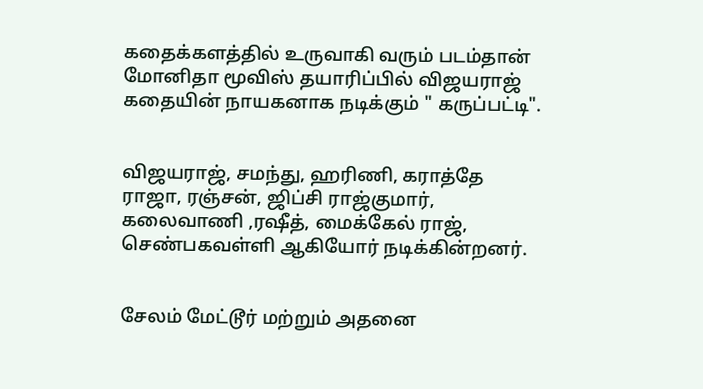கதைக்களத்தில் உருவாகி வரும் படம்தான் மோனிதா மூவிஸ் தயாரிப்பில் விஜயராஜ் கதையின் நாயகனாக நடிக்கும் " கருப்பட்டி".


விஜயராஜ், சமந்து, ஹரிணி, கராத்தே ராஜா, ரஞ்சன், ஜிப்சி ராஜ்குமார், கலைவாணி ,ரஷீத், மைக்கேல் ராஜ், செண்பகவள்ளி ஆகியோர் நடிக்கின்றனர்.


சேலம் மேட்டூர் மற்றும் அதனை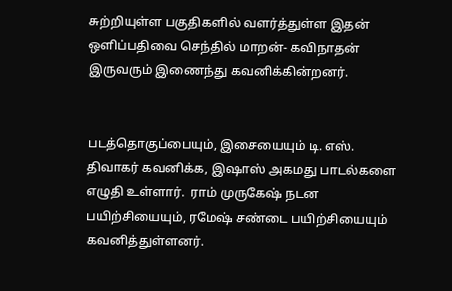சுற்றியுள்ள பகுதிகளில் வளர்த்துள்ள இதன் ஒளிப்பதிவை செந்தில் மாறன்- கவிநாதன் இருவரும் இணைந்து கவனிக்கின்றனர்.


படத்தொகுப்பையும், இசையையும் டி. எஸ். திவாகர் கவனிக்க, இஷாஸ் அகமது பாடல்களை எழுதி உள்ளார்.  ராம் முருகேஷ் நடன பயிற்சியையும், ரமேஷ் சண்டை பயிற்சியையும் கவனித்துள்ளனர்.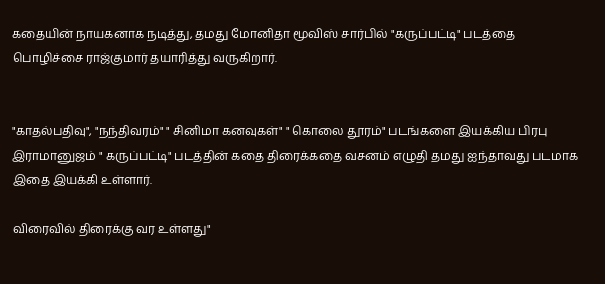கதையின் நாயகனாக நடித்து, தமது மோனிதா மூவிஸ் சார்பில் "கருப்பட்டி" படத்தை பொழிச்சை ராஜ்குமார் தயாரித்து வருகிறார்.


"காதல்பதிவு", "நந்திவரம்" " சினிமா கனவுகள்" " கொலை தூரம்" படங்களை இயக்கிய பிரபு இராமானுஜம் " கருப்பட்டி" படத்தின் கதை திரைக்கதை வசனம் எழுதி தமது ஐந்தாவது படமாக இதை இயக்கி உள்ளார்.

விரைவில் திரைக்கு வர உள்ளது"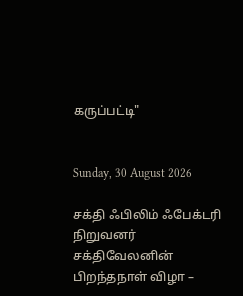கருப்பட்டி"


Sunday, 30 August 2026

சக்தி ஃபிலிம் ஃபேக்டரி நிறுவனர் சக்திவேலனின் பிறந்தநாள் விழா –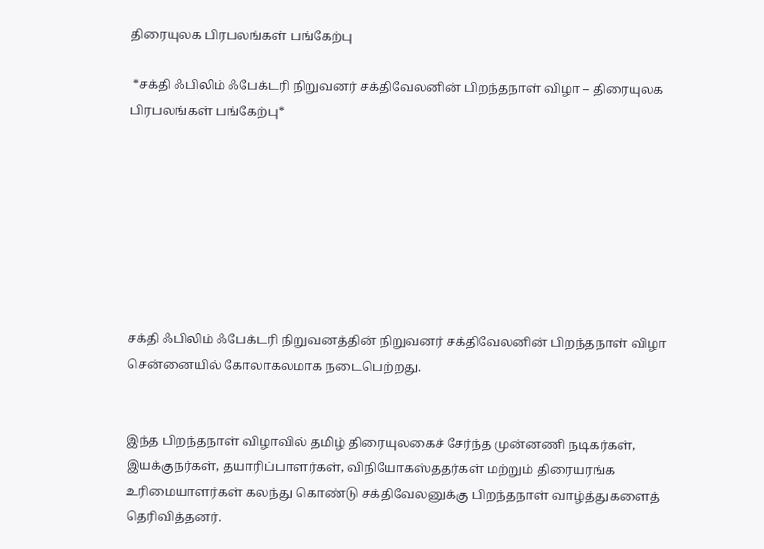திரையுலக பிரபலங்கள் பங்கேற்பு

 *சக்தி ஃபிலிம் ஃபேக்டரி நிறுவனர் சக்திவேலனின் பிறந்தநாள் விழா – திரையுலக பிரபலங்கள் பங்கேற்பு*








சக்தி ஃபிலிம் ஃபேக்டரி நிறுவனத்தின் நிறுவனர் சக்திவேலனின் பிறந்தநாள் விழா சென்னையில் கோலாகலமாக நடைபெற்றது.


இந்த பிறந்தநாள் விழாவில் தமிழ் திரையுலகைச் சேர்ந்த முன்னணி நடிகர்கள், இயக்குநர்கள், தயாரிப்பாளர்கள், விநியோகஸ்ததர்கள் மற்றும் திரையரங்க உரிமையாளர்கள் கலந்து கொண்டு சக்திவேலனுக்கு பிறந்தநாள் வாழ்த்துகளைத் தெரிவித்தனர்.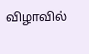விழாவில்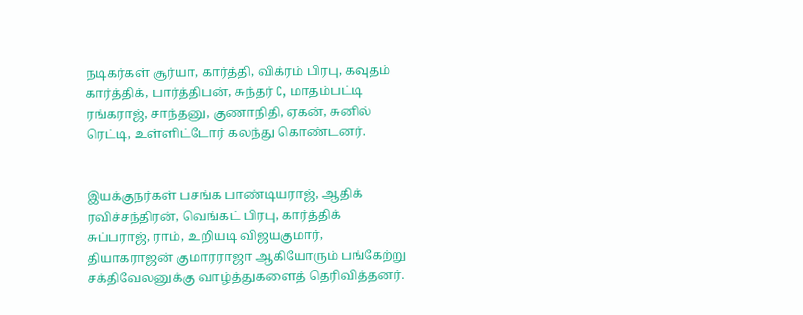நடிகர்கள் சூர்யா, கார்த்தி, விக்ரம் பிரபு, கவுதம் கார்த்திக், பார்த்திபன், சுந்தர் C, மாதம்பட்டி ரங்கராஜ், சாந்தனு, குணாநிதி, ஏகன், சுனில் ரெட்டி, உள்ளிட்டோர் கலந்து கொண்டனர்.


இயக்குநர்கள் பசங்க பாண்டியராஜ், ஆதிக் ரவிச்சந்திரன், வெங்கட் பிரபு, கார்த்திக் சுப்பராஜ், ராம், உறியடி விஜயகுமார், தியாகராஜன் குமாரராஜா ஆகியோரும் பங்கேற்று சக்திவேலனுக்கு வாழ்த்துகளைத் தெரிவித்தனர்.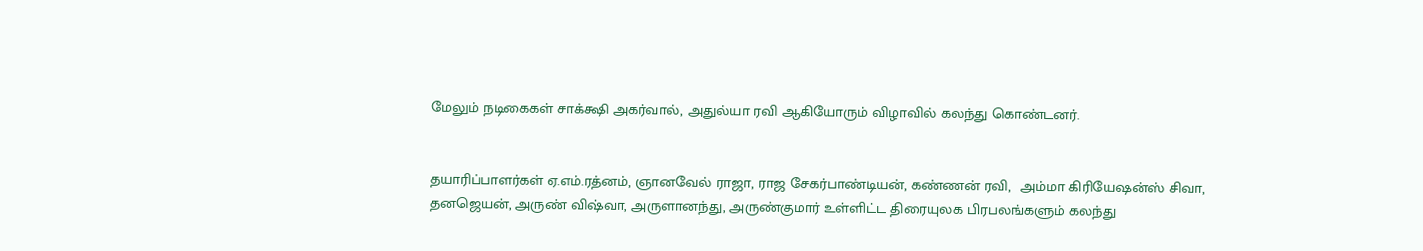மேலும் நடிகைகள் சாக்க்ஷி அகர்வால், அதுல்யா ரவி ஆகியோரும் விழாவில் கலந்து கொண்டனர்.


தயாரிப்பாளர்கள் ஏ.எம்.ரத்னம், ஞானவேல் ராஜா, ராஜ சேகர்பாண்டியன், கண்ணன் ரவி,  அம்மா கிரியேஷன்ஸ் சிவா, தனஜெயன், அருண் விஷ்வா, அருளானந்து, அருண்குமார் உள்ளிட்ட திரையுலக பிரபலங்களும் கலந்து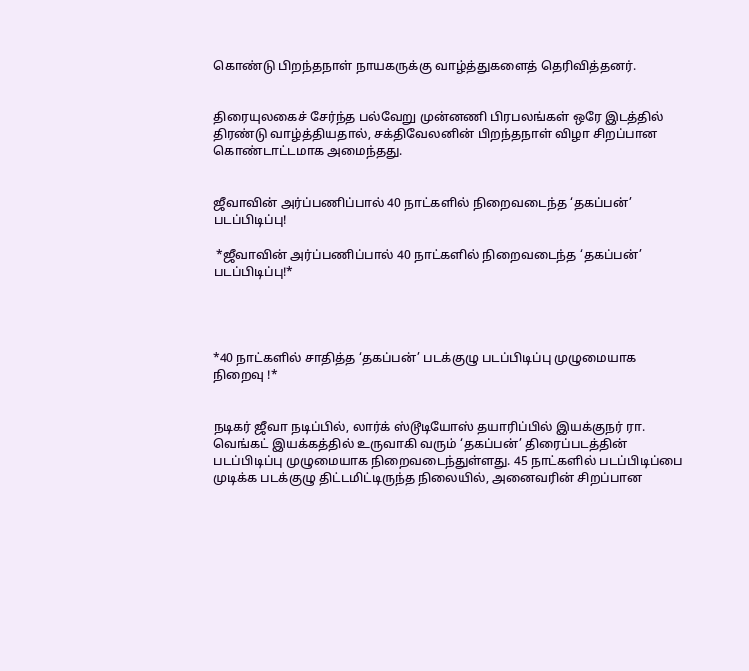கொண்டு பிறந்தநாள் நாயகருக்கு வாழ்த்துகளைத் தெரிவித்தனர்.


திரையுலகைச் சேர்ந்த பல்வேறு முன்னணி பிரபலங்கள் ஒரே இடத்தில் திரண்டு வாழ்த்தியதால், சக்திவேலனின் பிறந்தநாள் விழா சிறப்பான கொண்டாட்டமாக அமைந்தது.


ஜீவாவின் அர்ப்பணிப்பால் 40 நாட்களில் நிறைவடைந்த ‘தகப்பன்’ படப்பிடிப்பு!

 *ஜீவாவின் அர்ப்பணிப்பால் 40 நாட்களில் நிறைவடைந்த ‘தகப்பன்’ படப்பிடிப்பு!*




*40 நாட்களில் சாதித்த ‘தகப்பன்’ படக்குழு படப்பிடிப்பு முழுமையாக நிறைவு !*


நடிகர் ஜீவா நடிப்பில், லார்க் ஸ்டூடியோஸ் தயாரிப்பில் இயக்குநர் ரா. வெங்கட் இயக்கத்தில் உருவாகி வரும் ‘தகப்பன்’ திரைப்படத்தின் படப்பிடிப்பு முழுமையாக நிறைவடைந்துள்ளது. 45 நாட்களில் படப்பிடிப்பை முடிக்க படக்குழு திட்டமிட்டிருந்த நிலையில், அனைவரின் சிறப்பான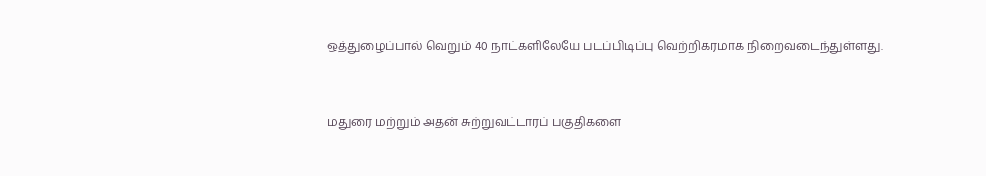ஒத்துழைப்பால் வெறும் 40 நாட்களிலேயே படப்பிடிப்பு வெற்றிகரமாக நிறைவடைந்துள்ளது.


மதுரை மற்றும் அதன் சுற்றுவட்டாரப் பகுதிகளை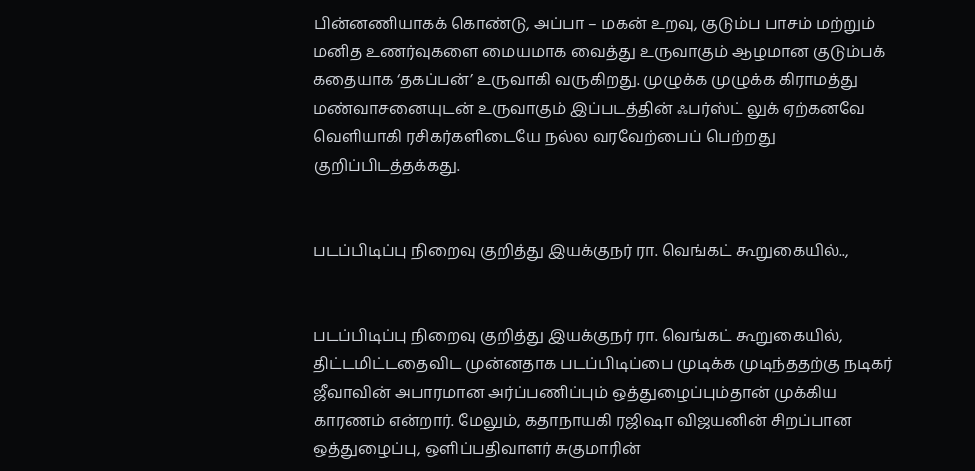பின்னணியாகக் கொண்டு, அப்பா – மகன் உறவு, குடும்ப பாசம் மற்றும் மனித உணர்வுகளை மையமாக வைத்து உருவாகும் ஆழமான குடும்பக் கதையாக ‘தகப்பன்’ உருவாகி வருகிறது. முழுக்க முழுக்க கிராமத்து மண்வாசனையுடன் உருவாகும் இப்படத்தின் ஃபர்ஸ்ட் லுக் ஏற்கனவே வெளியாகி ரசிகர்களிடையே நல்ல வரவேற்பைப் பெற்றது குறிப்பிடத்தக்கது.


படப்பிடிப்பு நிறைவு குறித்து இயக்குநர் ரா. வெங்கட் கூறுகையில்..,


படப்பிடிப்பு நிறைவு குறித்து இயக்குநர் ரா. வெங்கட் கூறுகையில், திட்டமிட்டதைவிட முன்னதாக படப்பிடிப்பை முடிக்க முடிந்ததற்கு நடிகர் ஜீவாவின் அபாரமான அர்ப்பணிப்பும் ஒத்துழைப்பும்தான் முக்கிய காரணம் என்றார். மேலும், கதாநாயகி ரஜிஷா விஜயனின் சிறப்பான ஒத்துழைப்பு, ஒளிப்பதிவாளர் சுகுமாரின்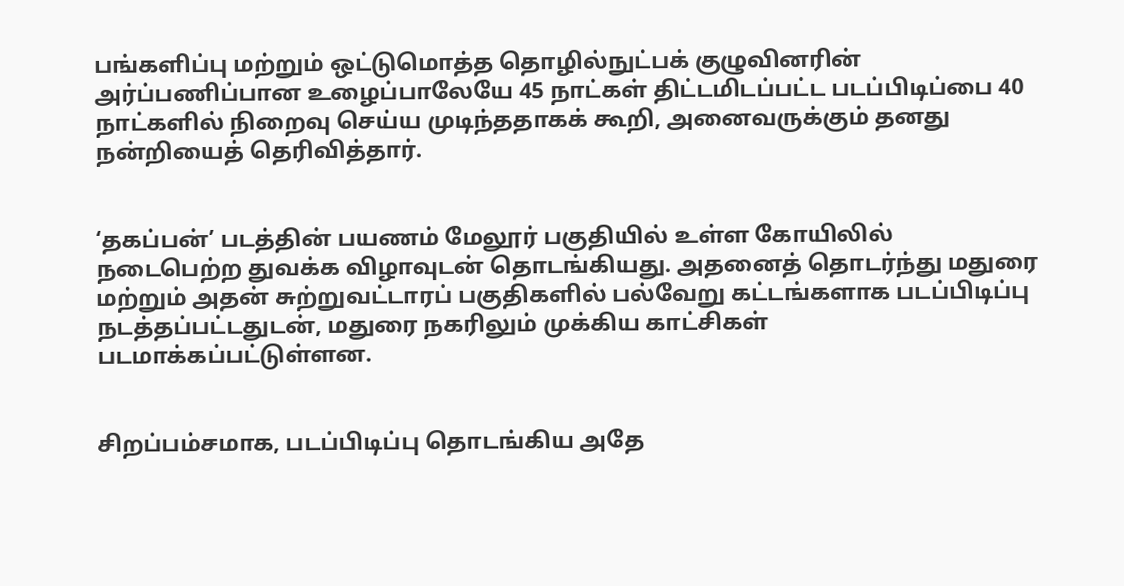பங்களிப்பு மற்றும் ஒட்டுமொத்த தொழில்நுட்பக் குழுவினரின் அர்ப்பணிப்பான உழைப்பாலேயே 45 நாட்கள் திட்டமிடப்பட்ட படப்பிடிப்பை 40 நாட்களில் நிறைவு செய்ய முடிந்ததாகக் கூறி, அனைவருக்கும் தனது நன்றியைத் தெரிவித்தார்.


‘தகப்பன்’ படத்தின் பயணம் மேலூர் பகுதியில் உள்ள கோயிலில் நடைபெற்ற துவக்க விழாவுடன் தொடங்கியது. அதனைத் தொடர்ந்து மதுரை மற்றும் அதன் சுற்றுவட்டாரப் பகுதிகளில் பல்வேறு கட்டங்களாக படப்பிடிப்பு நடத்தப்பட்டதுடன், மதுரை நகரிலும் முக்கிய காட்சிகள் படமாக்கப்பட்டுள்ளன.


சிறப்பம்சமாக, படப்பிடிப்பு தொடங்கிய அதே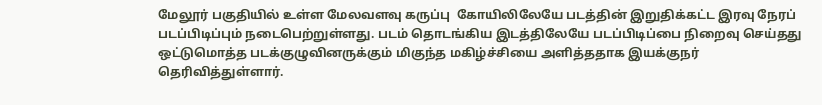மேலூர் பகுதியில் உள்ள மேலவளவு கருப்பு  கோயிலிலேயே படத்தின் இறுதிக்கட்ட இரவு நேரப் படப்பிடிப்பும் நடைபெற்றுள்ளது. படம் தொடங்கிய இடத்திலேயே படப்பிடிப்பை நிறைவு செய்தது ஒட்டுமொத்த படக்குழுவினருக்கும் மிகுந்த மகிழ்ச்சியை அளித்ததாக இயக்குநர் தெரிவித்துள்ளார்.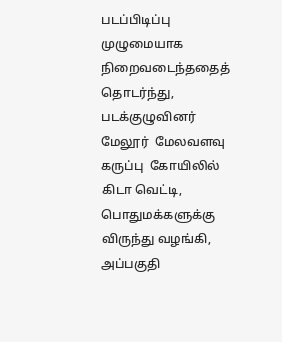படப்பிடிப்பு முழுமையாக நிறைவடைந்ததைத் தொடர்ந்து, படக்குழுவினர் மேலூர்  மேலவளவு கருப்பு  கோயிலில் கிடா வெட்டி,  பொதுமக்களுக்கு விருந்து வழங்கி,  அப்பகுதி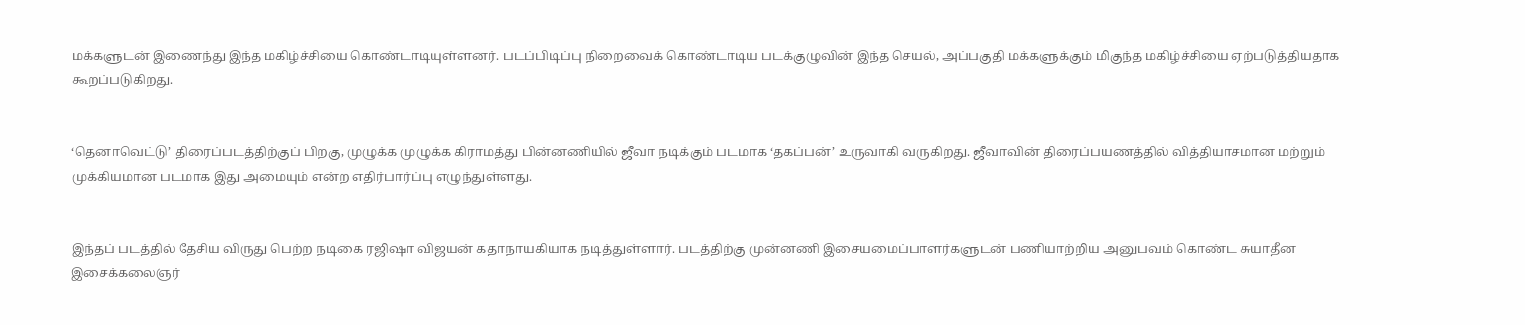மக்களுடன் இணைந்து இந்த மகிழ்ச்சியை கொண்டாடியுள்ளனர். படப்பிடிப்பு நிறைவைக் கொண்டாடிய படக்குழுவின் இந்த செயல், அப்பகுதி மக்களுக்கும் மிகுந்த மகிழ்ச்சியை ஏற்படுத்தியதாக கூறப்படுகிறது.


‘தெனாவெட்டு’ திரைப்படத்திற்குப் பிறகு, முழுக்க முழுக்க கிராமத்து பின்னணியில் ஜீவா நடிக்கும் படமாக ‘தகப்பன்’ உருவாகி வருகிறது. ஜீவாவின் திரைப்பயணத்தில் வித்தியாசமான மற்றும் முக்கியமான படமாக இது அமையும் என்ற எதிர்பார்ப்பு எழுந்துள்ளது.


இந்தப் படத்தில் தேசிய விருது பெற்ற நடிகை ரஜிஷா விஜயன் கதாநாயகியாக நடித்துள்ளார். படத்திற்கு முன்னணி இசையமைப்பாளர்களுடன் பணியாற்றிய அனுபவம் கொண்ட சுயாதீன இசைக்கலைஞர்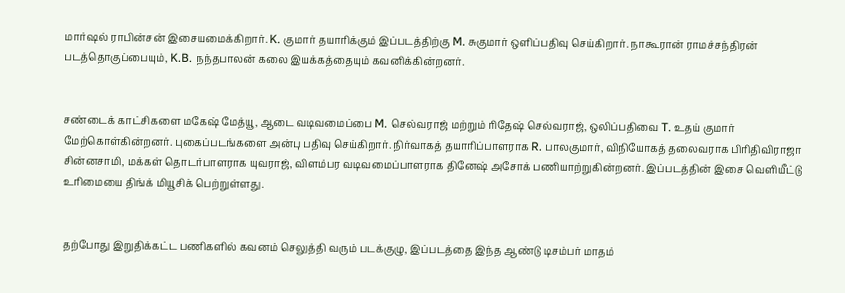மார்ஷல் ராபின்சன் இசையமைக்கிறார். K. குமார் தயாரிக்கும் இப்படத்திற்கு M. சுகுமார் ஒளிப்பதிவு செய்கிறார். நாகூரான் ராமச்சந்திரன் படத்தொகுப்பையும், K.B. நந்தபாலன் கலை இயக்கத்தையும் கவனிக்கின்றனர்.


சண்டைக் காட்சிகளை மகேஷ் மேத்யூ, ஆடை வடிவமைப்பை M. செல்வராஜ் மற்றும் ரிதேஷ் செல்வராஜ், ஒலிப்பதிவை T. உதய் குமார் மேற்கொள்கின்றனர். புகைப்படங்களை அன்பு பதிவு செய்கிறார். நிர்வாகத் தயாரிப்பாளராக R. பாலகுமார், விநியோகத் தலைவராக பிரிதிவிராஜா சின்னசாமி, மக்கள் தொடர்பாளராக யுவராஜ், விளம்பர வடிவமைப்பாளராக தினேஷ் அசோக் பணியாற்றுகின்றனர். இப்படத்தின் இசை வெளியீட்டு உரிமையை திங்க் மியூசிக் பெற்றுள்ளது.


தற்போது இறுதிக்கட்ட பணிகளில் கவனம் செலுத்தி வரும் படக்குழு, இப்படத்தை இந்த ஆண்டு டிசம்பர் மாதம்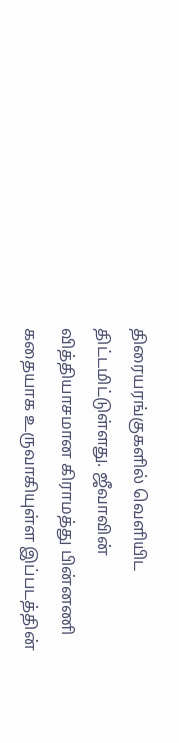திரையரங்குகளில் வெளியிட திட்டமிட்டுள்ளது. ஜீவாவின் வித்தியாசமான கிராமத்து பின்னணி கதையாக உருவாகியுள்ள இப்படத்தின்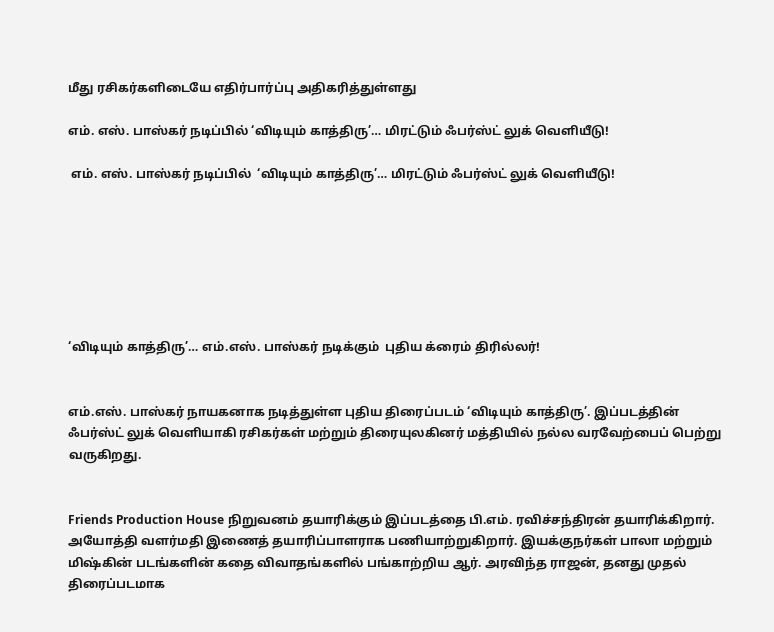மீது ரசிகர்களிடையே எதிர்பார்ப்பு அதிகரித்துள்ளது

எம். எஸ். பாஸ்கர் நடிப்பில் ‘விடியும் காத்திரு’… மிரட்டும் ஃபர்ஸ்ட் லுக் வெளியீடு!

 எம். எஸ். பாஸ்கர் நடிப்பில்  ‘விடியும் காத்திரு’… மிரட்டும் ஃபர்ஸ்ட் லுக் வெளியீடு!







‘விடியும் காத்திரு’… எம்.எஸ். பாஸ்கர் நடிக்கும்  புதிய க்ரைம் திரில்லர்!


எம்.எஸ். பாஸ்கர் நாயகனாக நடித்துள்ள புதிய திரைப்படம் ‘விடியும் காத்திரு’. இப்படத்தின் ஃபர்ஸ்ட் லுக் வெளியாகி ரசிகர்கள் மற்றும் திரையுலகினர் மத்தியில் நல்ல வரவேற்பைப் பெற்று வருகிறது.


Friends Production House நிறுவனம் தயாரிக்கும் இப்படத்தை பி.எம். ரவிச்சந்திரன் தயாரிக்கிறார். அயோத்தி வளர்மதி இணைத் தயாரிப்பாளராக பணியாற்றுகிறார். இயக்குநர்கள் பாலா மற்றும்  மிஷ்கின் படங்களின் கதை விவாதங்களில் பங்காற்றிய ஆர். அரவிந்த ராஜன், தனது முதல் திரைப்படமாக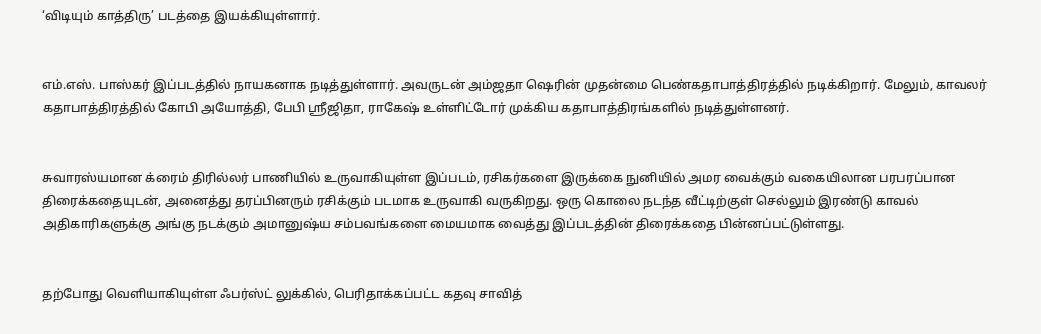‘விடியும் காத்திரு’ படத்தை இயக்கியுள்ளார்.


எம்.எஸ். பாஸ்கர் இப்படத்தில் நாயகனாக நடித்துள்ளார். அவருடன் அம்ஜதா ஷெரின் முதன்மை பெண்கதாபாத்திரத்தில் நடிக்கிறார். மேலும், காவலர் கதாபாத்திரத்தில் கோபி அயோத்தி, பேபி ஶ்ரீஜிதா, ராகேஷ் உள்ளிட்டோர் முக்கிய கதாபாத்திரங்களில் நடித்துள்ளனர்.


சுவாரஸ்யமான க்ரைம் திரில்லர் பாணியில் உருவாகியுள்ள இப்படம், ரசிகர்களை இருக்கை நுனியில் அமர வைக்கும் வகையிலான பரபரப்பான திரைக்கதையுடன், அனைத்து தரப்பினரும் ரசிக்கும் படமாக உருவாகி வருகிறது. ஒரு கொலை நடந்த வீட்டிற்குள் செல்லும் இரண்டு காவல் அதிகாரிகளுக்கு அங்கு நடக்கும் அமானுஷ்ய சம்பவங்களை மையமாக வைத்து இப்படத்தின் திரைக்கதை பின்னப்பட்டுள்ளது.


தற்போது வெளியாகியுள்ள ஃபர்ஸ்ட் லுக்கில், பெரிதாக்கப்பட்ட கதவு சாவித்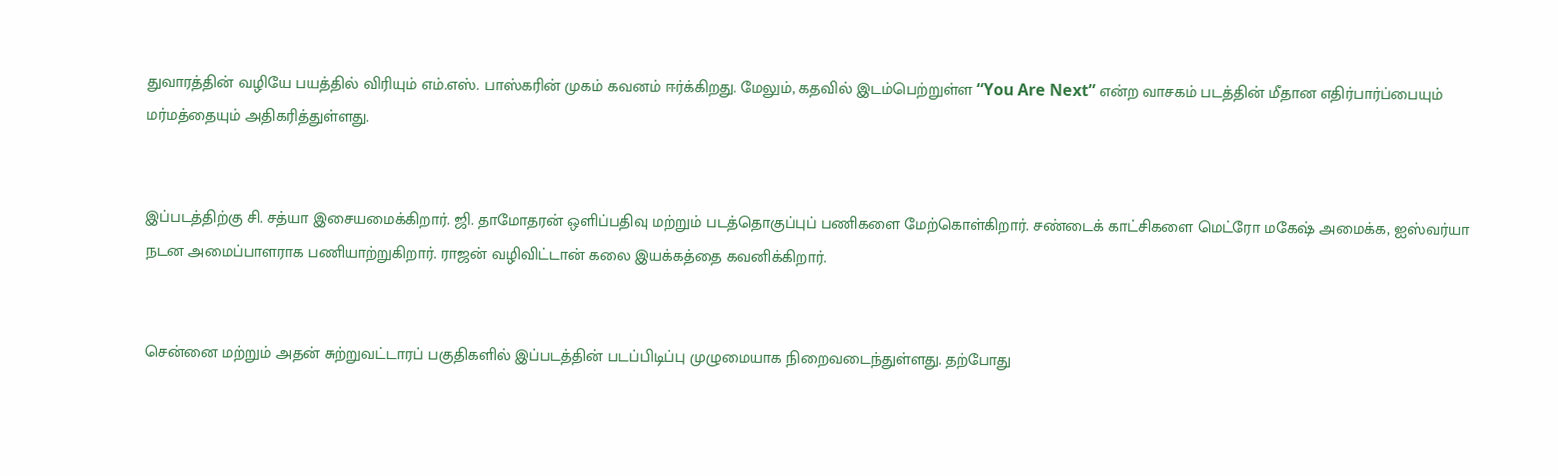துவாரத்தின் வழியே பயத்தில் விரியும் எம்.எஸ். பாஸ்கரின் முகம் கவனம் ஈர்க்கிறது. மேலும், கதவில் இடம்பெற்றுள்ள “You Are Next” என்ற வாசகம் படத்தின் மீதான எதிர்பார்ப்பையும் மர்மத்தையும் அதிகரித்துள்ளது.


இப்படத்திற்கு சி. சத்யா இசையமைக்கிறார். ஜி. தாமோதரன் ஒளிப்பதிவு மற்றும் படத்தொகுப்புப் பணிகளை மேற்கொள்கிறார். சண்டைக் காட்சிகளை மெட்ரோ மகேஷ் அமைக்க, ஐஸ்வர்யா நடன அமைப்பாளராக பணியாற்றுகிறார். ராஜன் வழிவிட்டான் கலை இயக்கத்தை கவனிக்கிறார்.


சென்னை மற்றும் அதன் சுற்றுவட்டாரப் பகுதிகளில் இப்படத்தின் படப்பிடிப்பு முழுமையாக நிறைவடைந்துள்ளது. தற்போது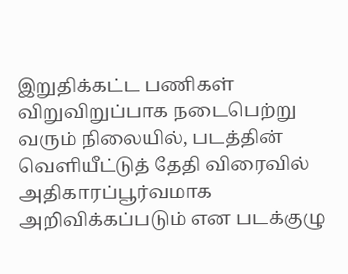இறுதிக்கட்ட பணிகள் விறுவிறுப்பாக நடைபெற்று வரும் நிலையில், படத்தின் வெளியீட்டுத் தேதி விரைவில் அதிகாரப்பூர்வமாக அறிவிக்கப்படும் என படக்குழு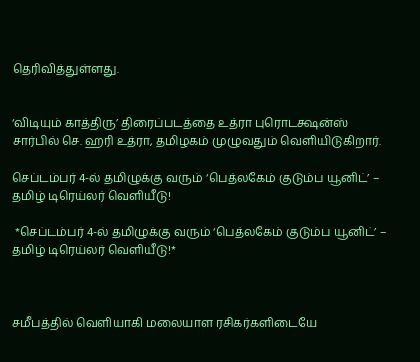தெரிவித்துள்ளது.


‘விடியும் காத்திரு’ திரைப்படத்தை உத்ரா புரொடக்ஷன்ஸ் சார்பில் செ. ஹரி உத்ரா, தமிழகம் முழுவதும் வெளியிடுகிறார்.

செப்டம்பர் 4-ல் தமிழுக்கு வரும் ‘பெத்லகேம் குடும்ப யூனிட்’ – தமிழ் டிரெய்லர் வெளியீடு!

 *செப்டம்பர் 4-ல் தமிழுக்கு வரும் ‘பெத்லகேம் குடும்ப யூனிட்’ – தமிழ் டிரெய்லர் வெளியீடு!*



சமீபத்தில் வெளியாகி மலையாள ரசிகர்களிடையே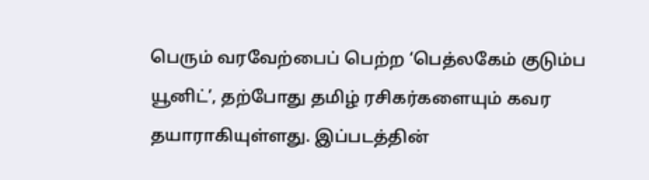பெரும் வரவேற்பைப் பெற்ற ‘பெத்லகேம் குடும்ப யூனிட்’, தற்போது தமிழ் ரசிகர்களையும் கவர தயாராகியுள்ளது. இப்படத்தின்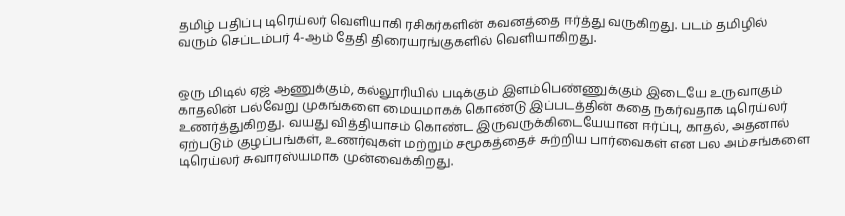தமிழ் பதிப்பு டிரெய்லர் வெளியாகி ரசிகர்களின் கவனத்தை ஈர்த்து வருகிறது. படம் தமிழில் வரும் செப்டம்பர் 4-ஆம் தேதி திரையரங்குகளில் வெளியாகிறது.


ஒரு மிடில் ஏஜ் ஆணுக்கும், கல்லூரியில் படிக்கும் இளம்பெண்ணுக்கும் இடையே உருவாகும் காதலின் பல்வேறு முகங்களை மையமாகக் கொண்டு இப்படத்தின் கதை நகர்வதாக டிரெய்லர் உணர்த்துகிறது. வயது வித்தியாசம் கொண்ட இருவருக்கிடையேயான ஈர்ப்பு, காதல், அதனால் ஏற்படும் குழப்பங்கள், உணர்வுகள் மற்றும் சமூகத்தைச் சுற்றிய பார்வைகள் என பல அம்சங்களை டிரெய்லர் சுவாரஸ்யமாக முன்வைக்கிறது.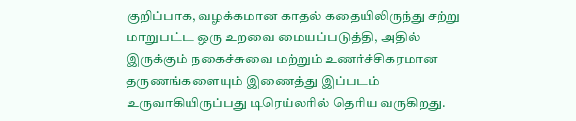குறிப்பாக, வழக்கமான காதல் கதையிலிருந்து சற்று மாறுபட்ட ஒரு உறவை மையப்படுத்தி, அதில் இருக்கும் நகைச்சுவை மற்றும் உணர்ச்சிகரமான தருணங்களையும் இணைத்து இப்படம் உருவாகியிருப்பது டிரெய்லரில் தெரிய வருகிறது.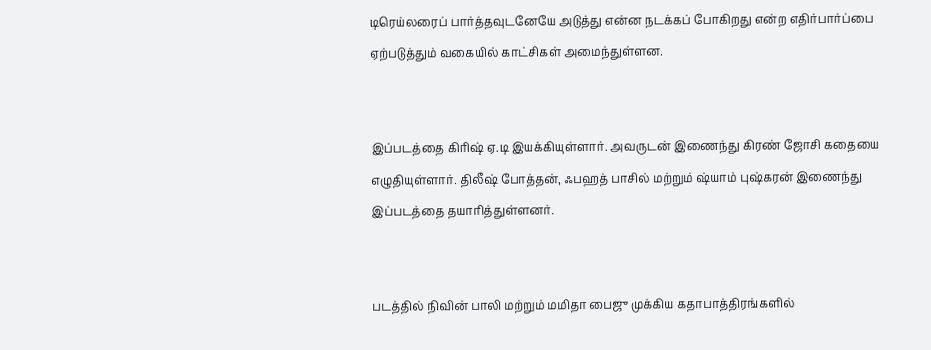டிரெய்லரைப் பார்த்தவுடனேயே அடுத்து என்ன நடக்கப் போகிறது என்ற எதிர்பார்ப்பை ஏற்படுத்தும் வகையில் காட்சிகள் அமைந்துள்ளன.


இப்படத்தை கிரிஷ் ஏ.டி இயக்கியுள்ளார். அவருடன் இணைந்து கிரண் ஜோசி கதையை எழுதியுள்ளார். திலீஷ் போத்தன், ஃபஹத் பாசில் மற்றும் ஷ்யாம் புஷ்கரன் இணைந்து இப்படத்தை தயாரித்துள்ளனர்.


படத்தில் நிவின் பாலி மற்றும் மமிதா பைஜு முக்கிய கதாபாத்திரங்களில்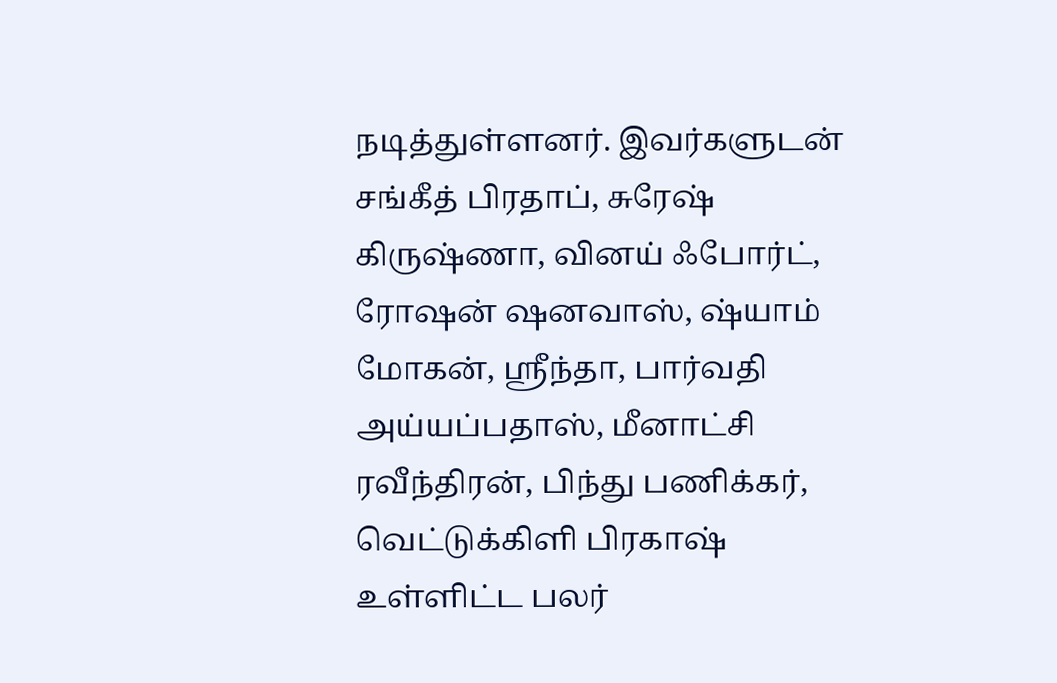நடித்துள்ளனர். இவர்களுடன் சங்கீத் பிரதாப், சுரேஷ் கிருஷ்ணா, வினய் ஃபோர்ட், ரோஷன் ஷனவாஸ், ஷ்யாம் மோகன், ஸ்ரீந்தா, பார்வதி அய்யப்பதாஸ், மீனாட்சி ரவீந்திரன், பிந்து பணிக்கர், வெட்டுக்கிளி பிரகாஷ் உள்ளிட்ட பலர்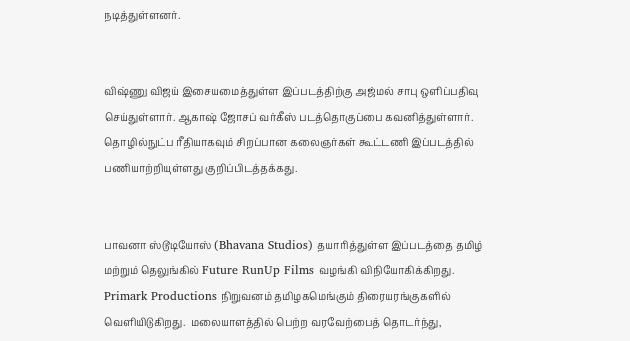நடித்துள்ளனர்.


விஷ்ணு விஜய் இசையமைத்துள்ள இப்படத்திற்கு அஜ்மல் சாபு ஒளிப்பதிவு செய்துள்ளார். ஆகாஷ் ஜோசப் வர்கீஸ் படத்தொகுப்பை கவனித்துள்ளார். தொழில்நுட்ப ரீதியாகவும் சிறப்பான கலைஞர்கள் கூட்டணி இப்படத்தில் பணியாற்றியுள்ளது குறிப்பிடத்தக்கது.


பாவனா ஸ்டூடியோஸ் (Bhavana Studios) தயாரித்துள்ள இப்படத்தை தமிழ் மற்றும் தெலுங்கில் Future RunUp Films வழங்கி விநியோகிக்கிறது. Primark Productions நிறுவனம் தமிழகமெங்கும் திரையரங்குகளில் வெளியிடுகிறது.  மலையாளத்தில் பெற்ற வரவேற்பைத் தொடர்ந்து,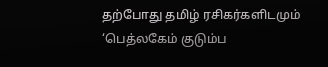தற்போது தமிழ் ரசிகர்களிடமும் ‘பெத்லகேம் குடும்ப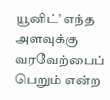யூனிட்’ எந்த அளவுக்கு வரவேற்பைப் பெறும் என்ற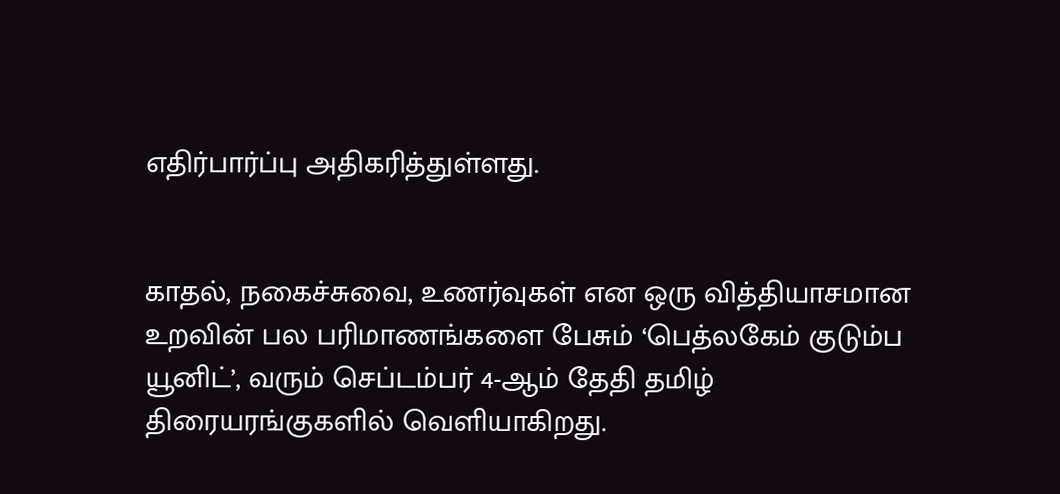எதிர்பார்ப்பு அதிகரித்துள்ளது.


காதல், நகைச்சுவை, உணர்வுகள் என ஒரு வித்தியாசமான உறவின் பல பரிமாணங்களை பேசும் ‘பெத்லகேம் குடும்ப யூனிட்’, வரும் செப்டம்பர் 4-ஆம் தேதி தமிழ் திரையரங்குகளில் வெளியாகிறது.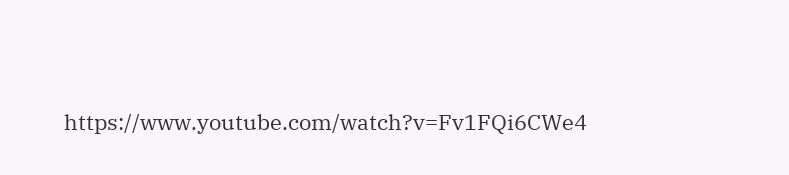https://www.youtube.com/watch?v=Fv1FQi6CWe4